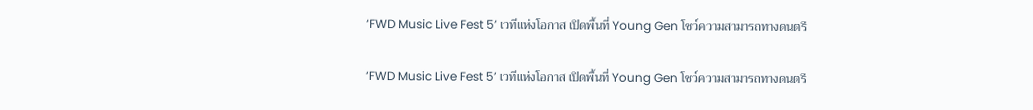‘FWD Music Live Fest 5’ เวทีแห่งโอกาส เปิดพื้นที่ Young Gen โชว์ความสามารถทางดนตรี

‘FWD Music Live Fest 5’ เวทีแห่งโอกาส เปิดพื้นที่ Young Gen โชว์ความสามารถทางดนตรี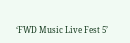‘FWD Music Live Fest 5’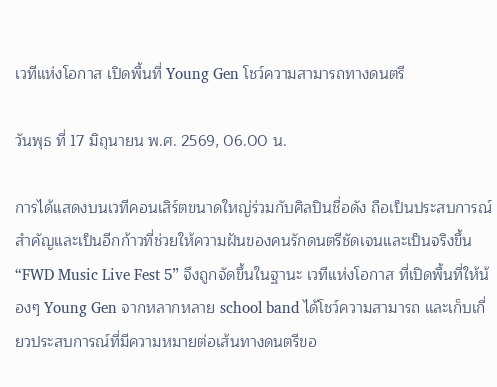เวทีแห่งโอกาส เปิดพื้นที่ Young Gen โชว์ความสามารถทางดนตรี

วันพุธ ที่ 17 มิถุนายน พ.ศ. 2569, 06.00 น.

การได้แสดงบนเวทีคอนเสิร์ตขนาดใหญ่ร่วมกับศิลปินชื่อดัง ถือเป็นประสบการณ์สำคัญและเป็นอีกก้าวที่ช่วยให้ความฝันของคนรักดนตรีชัดเจนและเป็นจริงขึ้น “FWD Music Live Fest 5” จึงถูกจัดขึ้นในฐานะ เวทีแห่งโอกาส ที่เปิดพื้นที่ให้น้องๆ Young Gen จากหลากหลาย school band ได้โชว์ความสามารถ และเก็บเกี่ยวประสบการณ์ที่มีความหมายต่อเส้นทางดนตรีขอ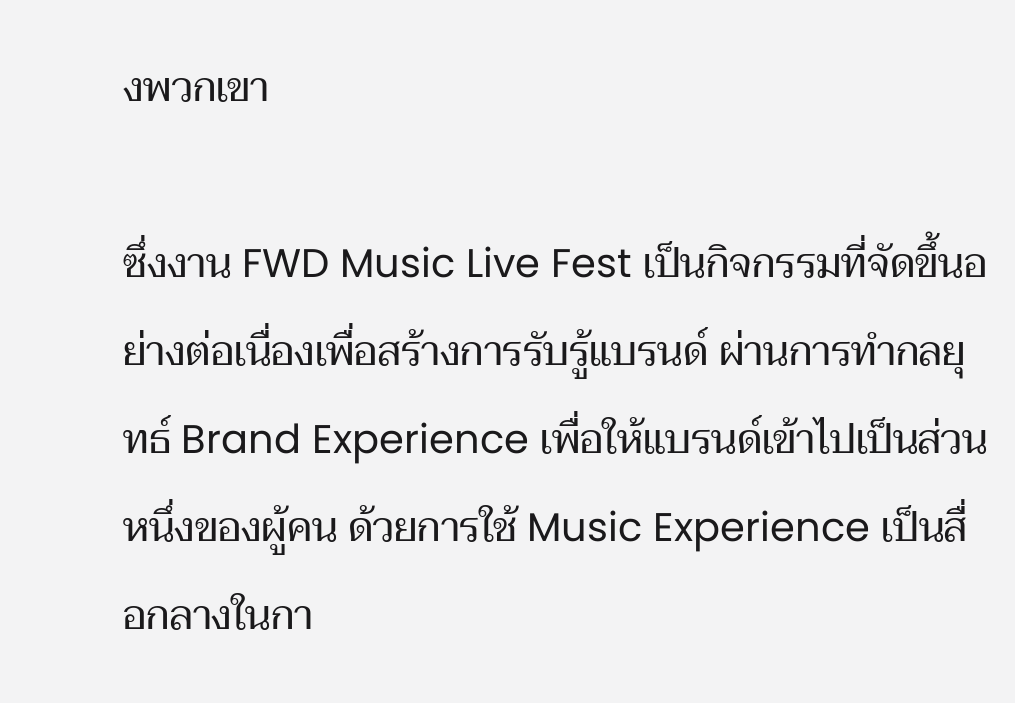งพวกเขา

ซึ่งงาน FWD Music Live Fest เป็นกิจกรรมที่จัดขึ้นอย่างต่อเนื่องเพื่อสร้างการรับรู้แบรนด์ ผ่านการทำกลยุทธ์ Brand Experience เพื่อให้แบรนด์เข้าไปเป็นส่วนหนึ่งของผู้คน ด้วยการใช้ Music Experience เป็นสื่อกลางในกา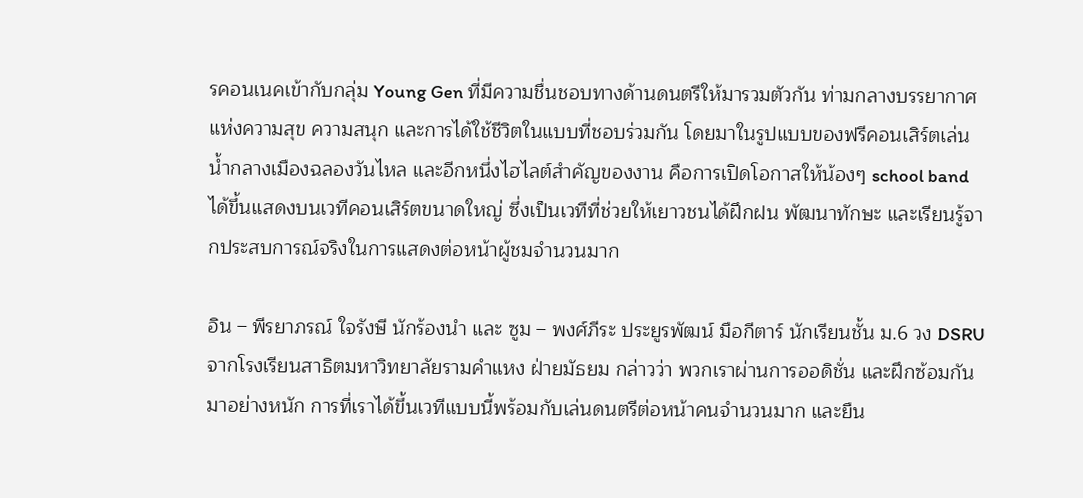รคอนเนคเข้ากับกลุ่ม Young Gen ที่มีความชื่นชอบทางด้านดนตรีให้มารวมตัวกัน ท่ามกลางบรรยากาศแห่งความสุข ความสนุก และการได้ใช้ชีวิตในแบบที่ชอบร่วมกัน โดยมาในรูปแบบของฟรีคอนเสิร์ตเล่นน้ำกลางเมืองฉลองวันไหล และอีกหนึ่งไฮไลต์สำคัญของงาน คือการเปิดโอกาสให้น้องๆ school band ได้ขึ้นแสดงบนเวทีคอนเสิร์ตขนาดใหญ่ ซึ่งเป็นเวทีที่ช่วยให้เยาวชนได้ฝึกฝน พัฒนาทักษะ และเรียนรู้จากประสบการณ์จริงในการแสดงต่อหน้าผู้ชมจำนวนมาก

อิน – พีรยาภรณ์ ใจรังษี นักร้องนำ และ ซูม – พงศ์ภีระ ประยูรพัฒน์ มือกีตาร์ นักเรียนชั้น ม.6 วง DSRU จากโรงเรียนสาธิตมหาวิทยาลัยรามคำแหง ฝ่ายมัธยม กล่าวว่า พวกเราผ่านการออดิชั่น และฝึกซ้อมกันมาอย่างหนัก การที่เราได้ขึ้นเวทีแบบนี้พร้อมกับเล่นดนตรีต่อหน้าคนจำนวนมาก และยืน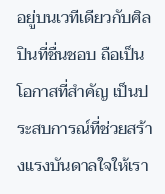อยู่บนเวทีเดียวกับศิลปินที่ชื่นชอบ ถือเป็นโอกาสที่สำคัญ เป็นประสบการณ์ที่ช่วยสร้างแรงบันดาลใจให้เรา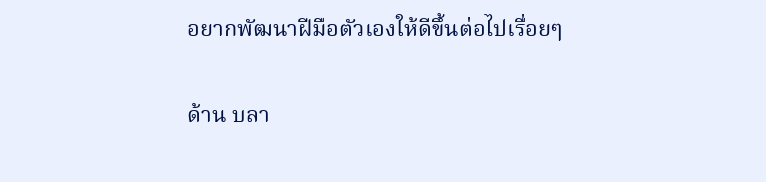อยากพัฒนาฝีมือตัวเองให้ดีขึ้นต่อไปเรื่อยๆ

ด้าน บลา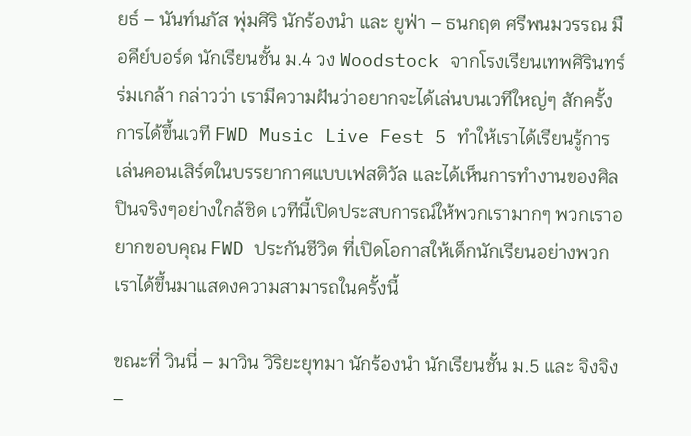ยธ์ – นันท์นภัส พุ่มศิริ นักร้องนำ และ ยูฟ่า – ธนกฤต ศรีพนมวรรณ มือคีย์บอร์ด นักเรียนชั้น ม.4 วง Woodstock จากโรงเรียนเทพศิรินทร์ร่มเกล้า กล่าวว่า เรามีความฝันว่าอยากจะได้เล่นบนเวทีใหญ่ๆ สักครั้ง การได้ขึ้นเวที FWD Music Live Fest 5 ทำให้เราได้เรียนรู้การเล่นคอนเสิร์ตในบรรยากาศแบบเฟสติวัล และได้เห็นการทำงานของศิลปินจริงๆอย่างใกล้ชิด เวทีนี้เปิดประสบการณ์ให้พวกเรามากๆ พวกเราอยากขอบคุณ FWD ประกันชีวิต ที่เปิดโอกาสให้เด็กนักเรียนอย่างพวกเราได้ขึ้นมาแสดงความสามารถในครั้งนี้

ขณะที่ วินนี่ – มาวิน วิริยะยุทมา นักร้องนำ นักเรียนชั้น ม.5 และ จิงจิง –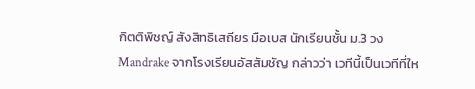กิตติพิชญ์ สังสิทธิเสถียร มือเบส นักเรียนชั้น ม.3 วง Mandrake จากโรงเรียนอัสสัมชัญ กล่าวว่า เวทีนี้เป็นเวทีที่ให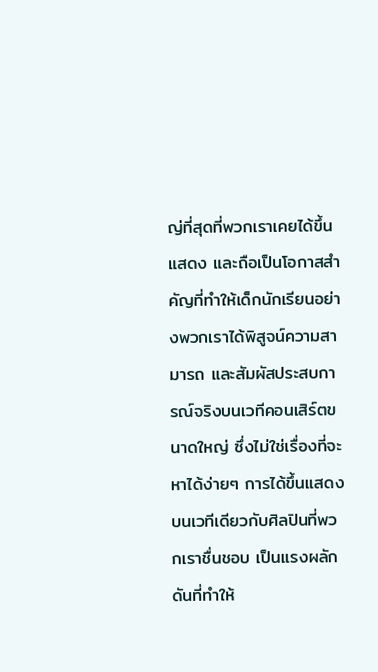ญ่ที่สุดที่พวกเราเคยได้ขึ้นแสดง และถือเป็นโอกาสสำคัญที่ทำให้เด็กนักเรียนอย่างพวกเราได้พิสูจน์ความสามารถ และสัมผัสประสบการณ์จริงบนเวทีคอนเสิร์ตขนาดใหญ่ ซึ่งไม่ใช่เรื่องที่จะหาได้ง่ายๆ การได้ขึ้นแสดงบนเวทีเดียวกับศิลปินที่พวกเราชื่นชอบ เป็นแรงผลักดันที่ทำให้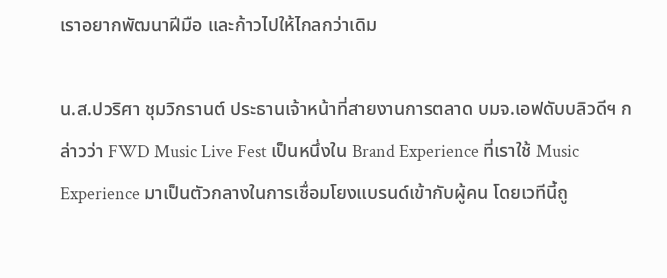เราอยากพัฒนาฝีมือ และก้าวไปให้ไกลกว่าเดิม

น.ส.ปวริศา ชุมวิกรานต์ ประธานเจ้าหน้าที่สายงานการตลาด บมจ.เอฟดับบลิวดีฯ กล่าวว่า FWD Music Live Fest เป็นหนึ่งใน Brand Experience ที่เราใช้ Music Experience มาเป็นตัวกลางในการเชื่อมโยงแบรนด์เข้ากับผู้คน โดยเวทีนี้ถู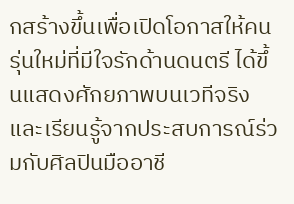กสร้างขึ้นเพื่อเปิดโอกาสให้คนรุ่นใหม่ที่มีใจรักด้านดนตรี ได้ขึ้นแสดงศักยภาพบนเวทีจริง และเรียนรู้จากประสบการณ์ร่วมกับศิลปินมืออาชี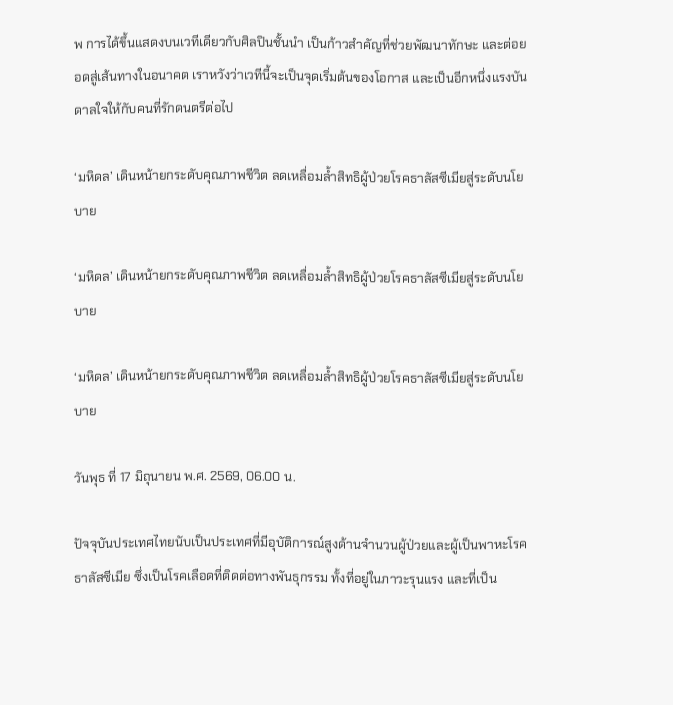พ การได้ขึ้นแสดงบนเวทีเดียวกับศิลปินชั้นนำ เป็นก้าวสำคัญที่ช่วยพัฒนาทักษะ และต่อยอดสู่เส้นทางในอนาคต เราหวังว่าเวทีนี้จะเป็นจุดเริ่มต้นของโอกาส และเป็นอีกหนึ่งแรงบันดาลใจให้กับคนที่รักดนตรีต่อไป

‘มหิดล’ เดินหน้ายกระดับคุณภาพชีวิต ลดเหลื่อมล้ำสิทธิผู้ป่วยโรคธาลัสซีเมียสู่ระดับนโยบาย

‘มหิดล’ เดินหน้ายกระดับคุณภาพชีวิต ลดเหลื่อมล้ำสิทธิผู้ป่วยโรคธาลัสซีเมียสู่ระดับนโยบาย

‘มหิดล’ เดินหน้ายกระดับคุณภาพชีวิต ลดเหลื่อมล้ำสิทธิผู้ป่วยโรคธาลัสซีเมียสู่ระดับนโยบาย

วันพุธ ที่ 17 มิถุนายน พ.ศ. 2569, 06.00 น.

ปัจจุบันประเทศไทยนับเป็นประเทศที่มีอุบัติการณ์สูงด้านจำนวนผู้ป่วยและผู้เป็นพาหะโรคธาลัสซีเมีย ซึ่งเป็นโรคเลือดที่ติดต่อทางพันธุกรรม ทั้งที่อยู่ในภาวะรุนแรง และที่เป็น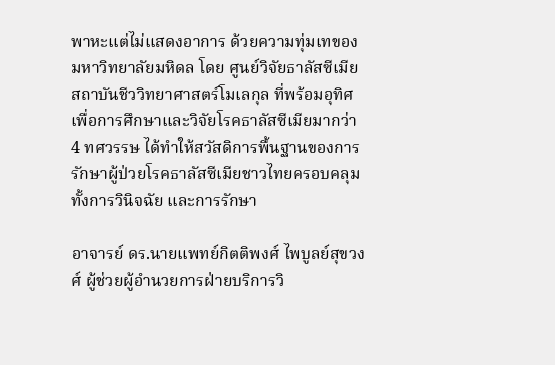พาหะแต่ไม่แสดงอาการ ด้วยความทุ่มเทของ มหาวิทยาลัยมหิดล โดย ศูนย์วิจัยธาลัสซีเมีย สถาบันชีววิทยาศาสตร์โมเลกุล ที่พร้อมอุทิศเพื่อการศึกษาและวิจัยโรคธาลัสซีเมียมากว่า 4 ทศวรรษ ได้ทำให้สวัสดิการพื้นฐานของการรักษาผู้ป่วยโรคธาลัสซีเมียชาวไทยครอบคลุมทั้งการวินิจฉัย และการรักษา

อาจารย์ ดร.นายแพทย์กิตติพงศ์ ไพบูลย์สุขวงศ์ ผู้ช่วยผู้อำนวยการฝ่ายบริการวิ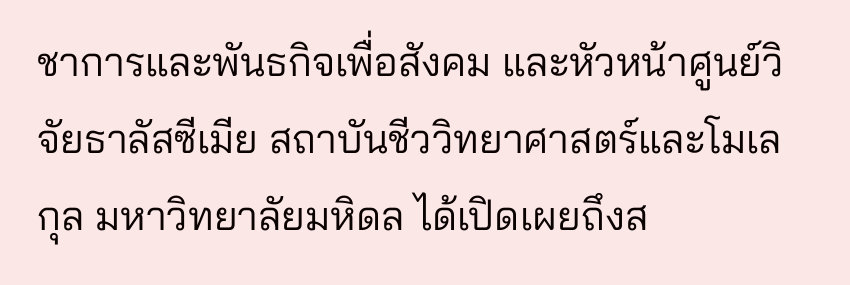ชาการและพันธกิจเพื่อสังคม และหัวหน้าศูนย์วิจัยธาลัสซีเมีย สถาบันชีววิทยาศาสตร์และโมเลกุล มหาวิทยาลัยมหิดล ได้เปิดเผยถึงส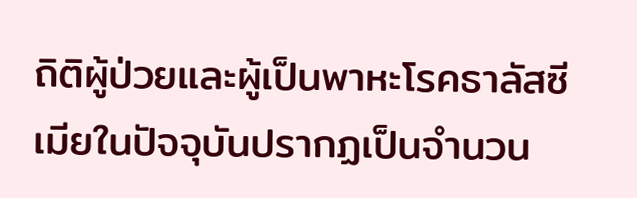ถิติผู้ป่วยและผู้เป็นพาหะโรคธาลัสซีเมียในปัจจุบันปรากฏเป็นจำนวน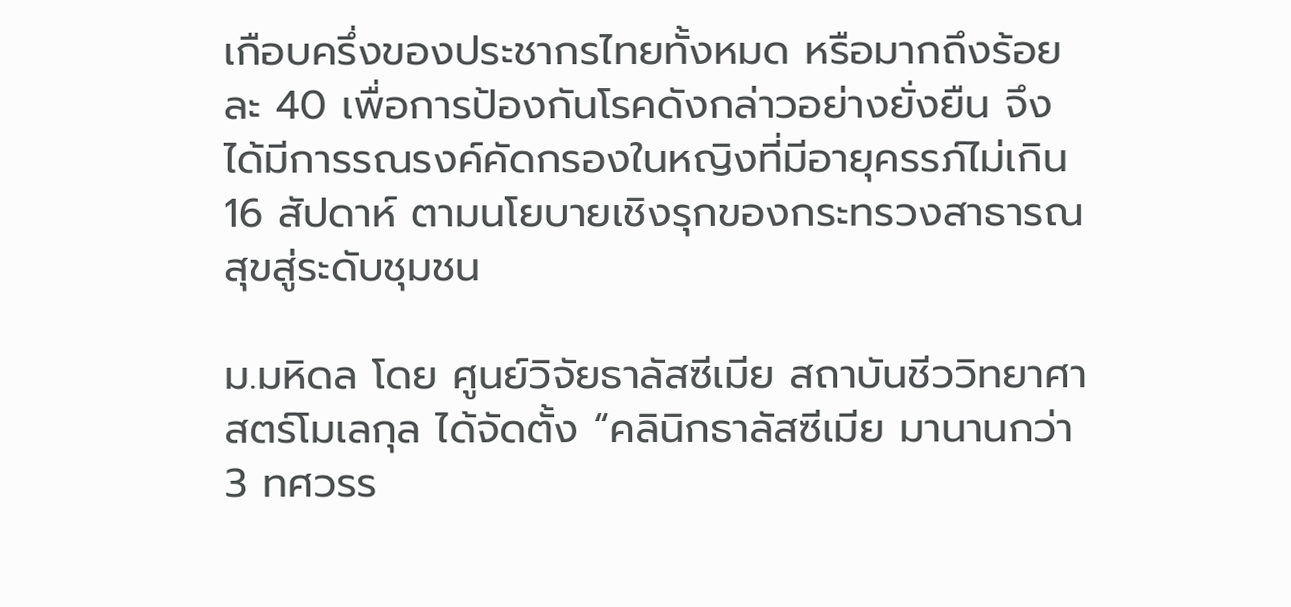เกือบครึ่งของประชากรไทยทั้งหมด หรือมากถึงร้อยละ 40 เพื่อการป้องกันโรคดังกล่าวอย่างยั่งยืน จึงได้มีการรณรงค์คัดกรองในหญิงที่มีอายุครรภ์ไม่เกิน 16 สัปดาห์ ตามนโยบายเชิงรุกของกระทรวงสาธารณสุขสู่ระดับชุมชน

ม.มหิดล โดย ศูนย์วิจัยธาลัสซีเมีย สถาบันชีววิทยาศาสตร์โมเลกุล ได้จัดตั้ง “คลินิกธาลัสซีเมีย มานานกว่า 3 ทศวรร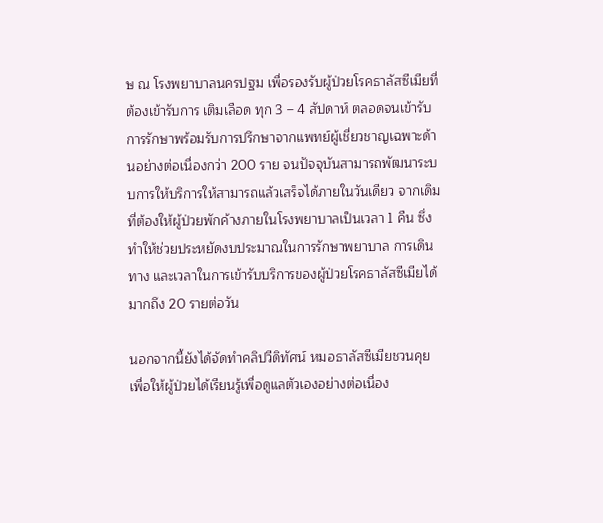ษ ณ โรงพยาบาลนครปฐม เพื่อรองรับผู้ป่วยโรคธาลัสซีเมียที่ต้องเข้ารับการ เติมเลือด ทุก 3 – 4 สัปดาห์ ตลอดจนเข้ารับการรักษาพร้อมรับการปรึกษาจากแพทย์ผู้เชี่ยวชาญเฉพาะด้านอย่างต่อเนื่องกว่า 200 ราย จนปัจจุบันสามารถพัฒนาระบบการให้บริการให้สามารถแล้วเสร็จได้ภายในวันเดียว จากเดิมที่ต้องให้ผู้ป่วยพักค้างภายในโรงพยาบาลเป็นเวลา 1 คืน ซึ่งทำให้ช่วยประหยัดงบประมาณในการรักษาพยาบาล การเดินทาง และเวลาในการเข้ารับบริการของผู้ป่วยโรคธาลัสซีเมียได้มากถึง 20 รายต่อวัน

นอกจากนี้ยังได้จัดทำคลิปวีดิทัศน์ หมอธาลัสซีเมียชวนคุย เพื่อให้ผู้ป่วยได้เรียนรู้เพื่อดูแลตัวเองอย่างต่อเนื่อง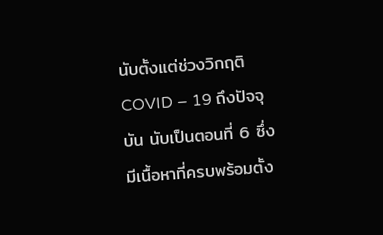นับตั้งแต่ช่วงวิกฤติ COVID – 19 ถึงปัจจุบัน นับเป็นตอนที่ 6 ซึ่งมีเนื้อหาที่ครบพร้อมตั้ง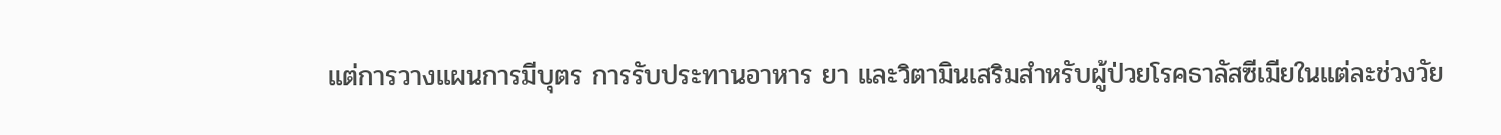แต่การวางแผนการมีบุตร การรับประทานอาหาร ยา และวิตามินเสริมสำหรับผู้ป่วยโรคธาลัสซีเมียในแต่ละช่วงวัย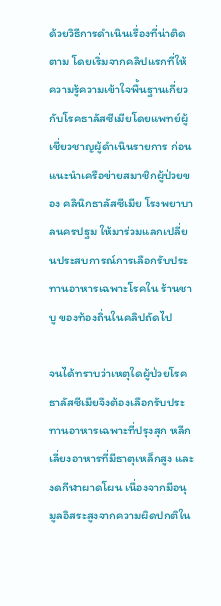ด้วยวิธีการดำเนินเรื่องที่น่าติดตาม โดยเริ่มจากคลิปแรกที่ให้ความรู้ความเข้าใจพื้นฐานเกี่ยวกับโรคธาลัสซีเมียโดยแพทย์ผู้เชี่ยวชาญผู้ดำเนินรายการ ก่อนแนะนำเครือข่ายสมาชิกผู้ป่วยของ คลินิกธาลัสซีเมีย โรงพยาบาลนครปฐม ให้มาร่วมแลกเปลี่ยนประสบการณ์การเลือกรับประทานอาหารเฉพาะโรคใน ร้านชาบู ของท้องถิ่นในคลิปถัดไป

จนได้ทราบว่าเหตุใดผู้ป่วยโรคธาลัสซีเมียจึงต้องเลือกรับประทานอาหารเฉพาะที่ปรุงสุก หลีกเลี่ยงอาหารที่มีธาตุเหล็กสูง และงดกีฬาผาดโผน เนื่องจากมีอนุมูลอิสระสูงจากความผิดปกติใน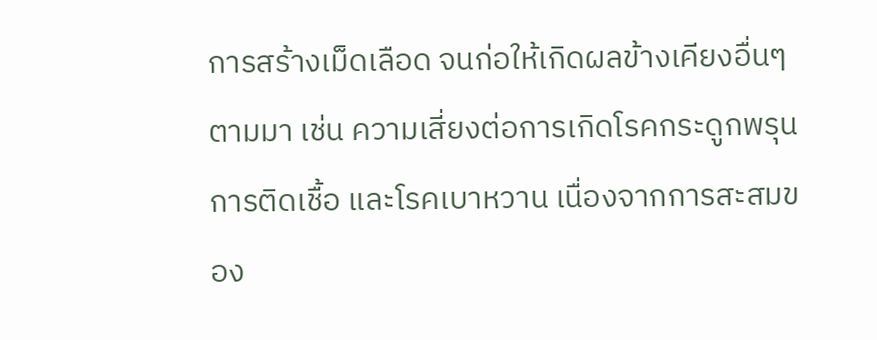การสร้างเม็ดเลือด จนก่อให้เกิดผลข้างเคียงอื่นๆตามมา เช่น ความเสี่ยงต่อการเกิดโรคกระดูกพรุน การติดเชื้อ และโรคเบาหวาน เนื่องจากการสะสมของ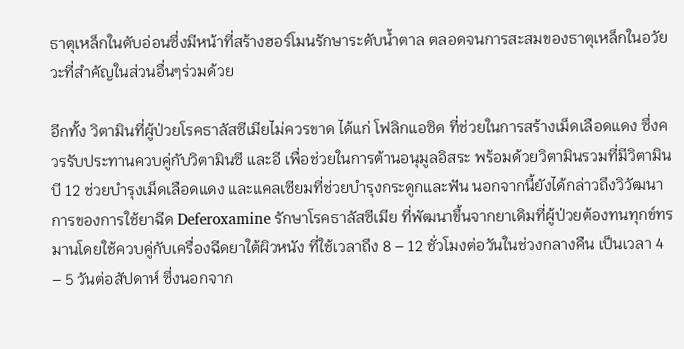ธาตุเหล็กในตับอ่อนซึ่งมีหน้าที่สร้างฮอร์โมนรักษาระดับน้ำตาล ตลอดจนการสะสมของธาตุเหล็กในอวัยวะที่สำคัญในส่วนอื่นๆร่วมด้วย

อีกทั้ง วิตามินที่ผู้ป่วยโรคธาลัสซีเมียไม่ควรขาด ได้แก่ โฟลิกแอซิด ที่ช่วยในการสร้างเม็ดเลือดแดง ซึ่งควรรับประทานควบคู่กับวิตามินซี และอี เพื่อช่วยในการต้านอนุมูลอิสระ พร้อมด้วยวิตามินรวมที่มีวิตามินบี 12 ช่วยบำรุงเม็ดเลือดแดง และแคลเซียมที่ช่วยบำรุงกระดูกและฟัน นอกจากนี้ยังได้กล่าวถึงวิวัฒนาการของการใช้ยาฉีด Deferoxamine รักษาโรคธาลัสซีเมีย ที่พัฒนาขึ้นจากยาเดิมที่ผู้ป่วยต้องทนทุกข์ทรมานโดยใช้ควบคู่กับเครื่องฉีดยาใต้ผิวหนัง ที่ใช้เวลาถึง 8 – 12 ชั่วโมงต่อวันในช่วงกลางคืน เป็นเวลา 4 – 5 วันต่อสัปดาห์ ซึ่งนอกจาก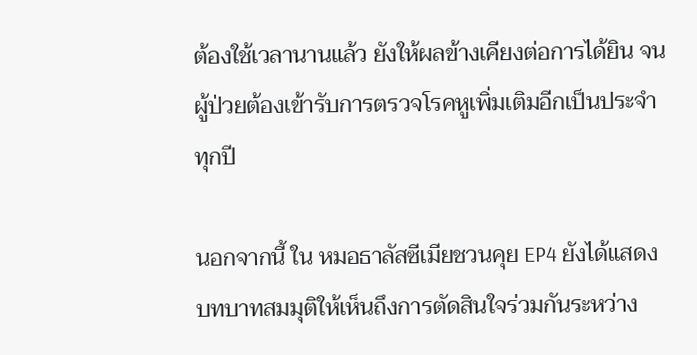ต้องใช้เวลานานแล้ว ยังให้ผลข้างเคียงต่อการได้ยิน จนผู้ป่วยต้องเข้ารับการตรวจโรคหูเพิ่มเติมอีกเป็นประจำทุกปี

นอกจากนี้ ใน หมอธาลัสซีเมียชวนคุย EP4 ยังได้แสดงบทบาทสมมุติให้เห็นถึงการตัดสินใจร่วมกันระหว่าง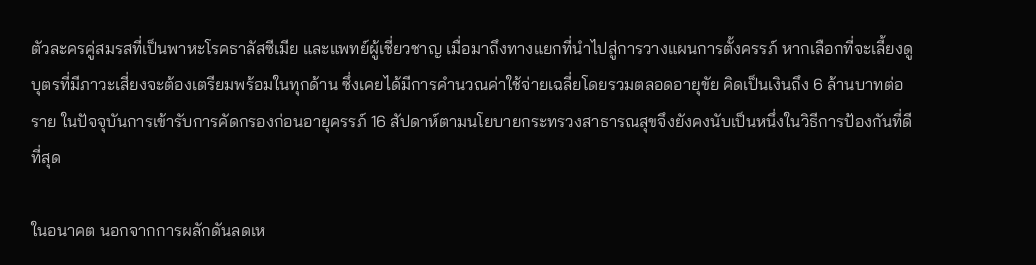ตัวละครคู่สมรสที่เป็นพาหะโรคธาลัสซีเมีย และแพทย์ผู้เชี่ยวชาญ เมื่อมาถึงทางแยกที่นำไปสู่การวางแผนการตั้งครรภ์ หากเลือกที่จะเลี้ยงดูบุตรที่มีภาวะเสี่ยงจะต้องเตรียมพร้อมในทุกด้าน ซึ่งเคยได้มีการคำนวณค่าใช้จ่ายเฉลี่ยโดยรวมตลอดอายุขัย คิดเป็นเงินถึง 6 ล้านบาทต่อราย ในปัจจุบันการเข้ารับการคัดกรองก่อนอายุครรภ์ 16 สัปดาห์ตามนโยบายกระทรวงสาธารณสุขจึงยังคงนับเป็นหนึ่งในวิธีการป้องกันที่ดีที่สุด

ในอนาคต นอกจากการผลักดันลดเห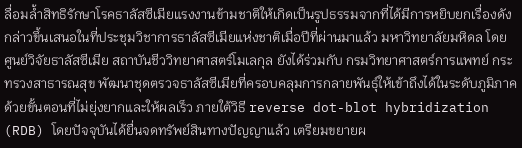ลื่อมล้ำสิทธิรักษาโรคธาลัสซีเมียแรงงานข้ามชาติให้เกิดเป็นรูปธรรมจากที่ได้มีการหยิบยกเรื่องดังกล่าวขึ้นเสนอในที่ประชุมวิชาการธาลัสซีเมียแห่งชาติเมื่อปีที่ผ่านมาแล้ว มหาวิทยาลัยมหิดล โดย ศูนย์วิจัยธาลัสซีเมีย สถาบันชีววิทยาศาสตร์โมเลกุล ยังได้ร่วมกับ กรมวิทยาศาสตร์การแพทย์ กระทรวงสาธารณสุข พัฒนาชุดตรวจธาลัสซีเมียที่ครอบคลุมการกลายพันธุ์ให้เข้าถึงได้ในระดับภูมิภาค ด้วยขั้นตอนที่ไม่ยุ่งยากและให้ผลเร็ว ภายใต้วิธี reverse dot-blot hybridization (RDB) โดยปัจจุบันได้ยื่นจดทรัพย์สินทางปัญญาแล้ว เตรียมขยายผ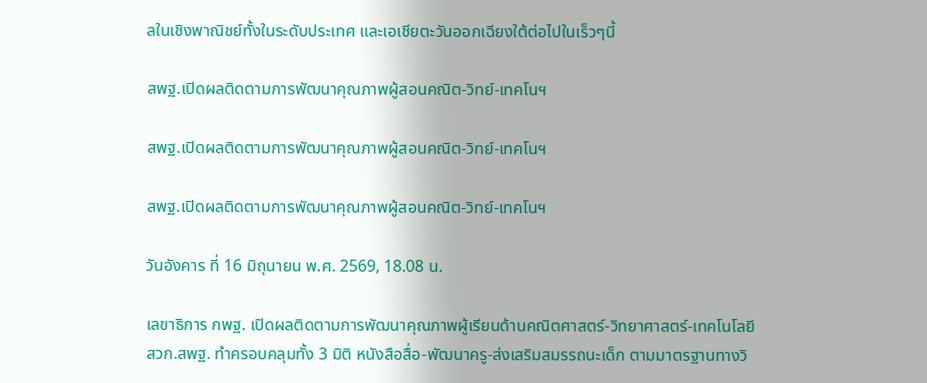ลในเชิงพาณิชย์ทั้งในระดับประเทศ และเอเชียตะวันออกเฉียงใต้ต่อไปในเร็วๆนี้

สพฐ.เปิดผลติดตามการพัฒนาคุณภาพผู้สอนคณิต-วิทย์-เทคโนฯ

สพฐ.เปิดผลติดตามการพัฒนาคุณภาพผู้สอนคณิต-วิทย์-เทคโนฯ

สพฐ.เปิดผลติดตามการพัฒนาคุณภาพผู้สอนคณิต-วิทย์-เทคโนฯ

วันอังคาร ที่ 16 มิถุนายน พ.ศ. 2569, 18.08 น.

เลขาธิการ กพฐ. เปิดผลติดตามการพัฒนาคุณภาพผู้เรียนด้านคณิตศาสตร์-วิทยาศาสตร์-เทคโนโลยี สวก.สพฐ. ทำครอบคลุมทั้ง 3 มิติ หนังสือสื่อ-พัฒนาครู-ส่งเสริมสมรรถนะเด็ก ตามมาตรฐานทางวิ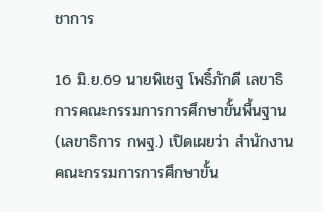ชาการ

16 มิ.ย.69 นายพิเชฐ โพธิ์ภักดี เลขาธิการคณะกรรมการการศึกษาขั้นพื้นฐาน (เลขาธิการ กพฐ.) เปิดเผยว่า สำนักงานคณะกรรมการการศึกษาขั้น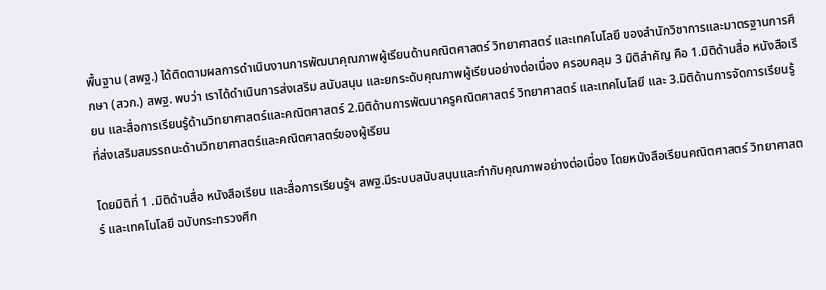พื้นฐาน (สพฐ.) ได้ติดตามผลการดำเนินงานการพัฒนาคุณภาพผู้เรียนด้านคณิตศาสตร์ วิทยาศาสตร์ และเทคโนโลยี ของสำนักวิชาการและมาตรฐานการศึกษา (สวก.) สพฐ. พบว่า เราได้ดำเนินการส่งเสริม สนับสนุน และยกระดับคุณภาพผู้เรียนอย่างต่อเนื่อง ครอบคลุม 3 มิติสำคัญ คือ 1.มิติด้านสื่อ หนังสือเรียน และสื่อการเรียนรู้ด้านวิทยาศาสตร์และคณิตศาสตร์ 2.มิติด้านการพัฒนาครูคณิตศาสตร์ วิทยาศาสตร์ และเทคโนโลยี และ 3.มิติด้านการจัดการเรียนรู้ที่ส่งเสริมสมรรถนะด้านวิทยาศาสตร์และคณิตศาสตร์ของผู้เรียน

โดยมิติที่ 1 .มิติด้านสื่อ หนังสือเรียน และสื่อการเรียนรู้ฯ สพฐ.มีระบบสนับสนุนและกำกับคุณภาพอย่างต่อเนื่อง โดยหนังสือเรียนคณิตศาสตร์ วิทยาศาสตร์ และเทคโนโลยี ฉบับกระทรวงศึก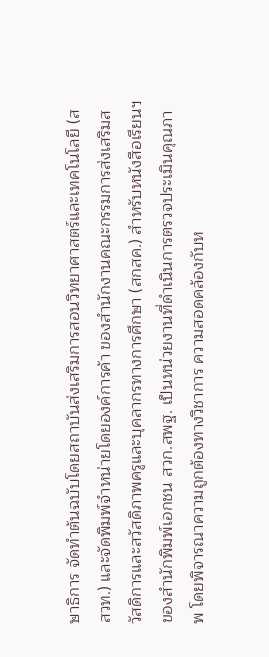ษาธิการ จัดทำต้นฉบับโดยสถาบันส่งเสริมการสอนวิทยาศาสตร์และเทคโนโลยี (สสวท.) และจัดพิมพ์จำหน่ายโดยองค์การค้า ของสำนักงานคณะกรรมการส่งเสริมสวัสดิการและสวัสดิภาพครูและบุคลากรทางการศึกษา (สกสค.) สำหรับหนังสือเรียนฯของสำนักพิมพ์เอกชน สวก.สพฐ. เป็นหน่วยงานที่ดำเนินการตรวจประเมินคุณภาพ โดยพิจารณาความถูกต้องทางวิชาการ ความสอดคล้องกับห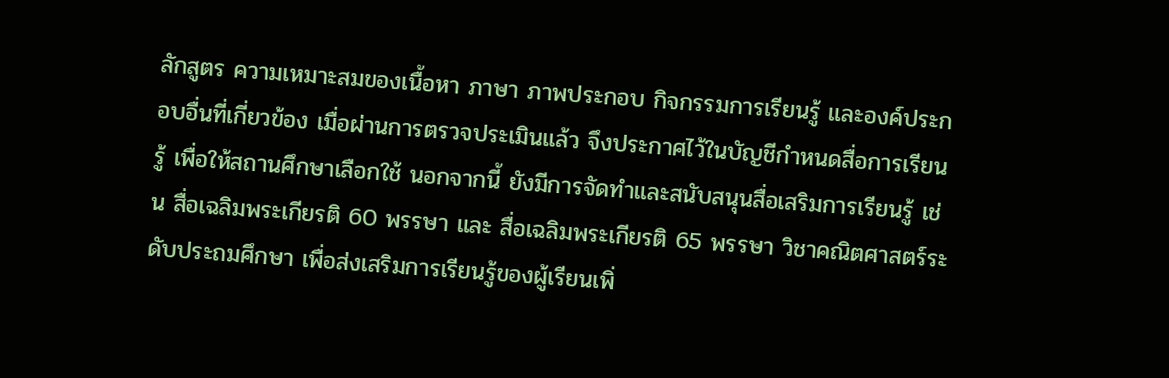ลักสูตร ความเหมาะสมของเนื้อหา ภาษา ภาพประกอบ กิจกรรมการเรียนรู้ และองค์ประกอบอื่นที่เกี่ยวข้อง เมื่อผ่านการตรวจประเมินแล้ว จึงประกาศไว้ในบัญชีกำหนดสื่อการเรียนรู้ เพื่อให้สถานศึกษาเลือกใช้ นอกจากนี้ ยังมีการจัดทำและสนับสนุนสื่อเสริมการเรียนรู้ เช่น สื่อเฉลิมพระเกียรติ 60 พรรษา และ สื่อเฉลิมพระเกียรติ 65 พรรษา วิชาคณิตศาสตร์ระดับประถมศึกษา เพื่อส่งเสริมการเรียนรู้ของผู้เรียนเพิ่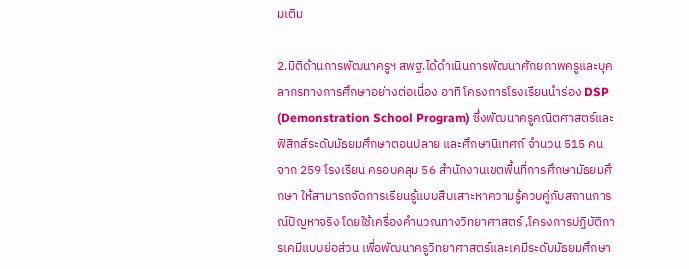มเติม

2.มิติด้านการพัฒนาครูฯ สพฐ.ได้ดำเนินการพัฒนาศักยภาพครูและบุคลากรทางการศึกษาอย่างต่อเนื่อง อาทิ โครงการโรงเรียนนำร่อง DSP (Demonstration School Program) ซึ่งพัฒนาครูคณิตศาสตร์และฟิสิกส์ระดับมัธยมศึกษาตอนปลาย และศึกษานิเทศก์ จำนวน 515 คน จาก 259 โรงเรียน ครอบคลุม 56 สำนักงานเขตพื้นที่การศึกษามัธยมศึกษา ให้สามารถจัดการเรียนรู้แบบสืบเสาะหาความรู้ควบคู่กับสถานการณ์ปัญหาจริง โดยใช้เครื่องคำนวณทางวิทยาศาสตร์ ,โครงการปฏิบัติการเคมีแบบย่อส่วน เพื่อพัฒนาครูวิทยาศาสตร์และเคมีระดับมัธยมศึกษา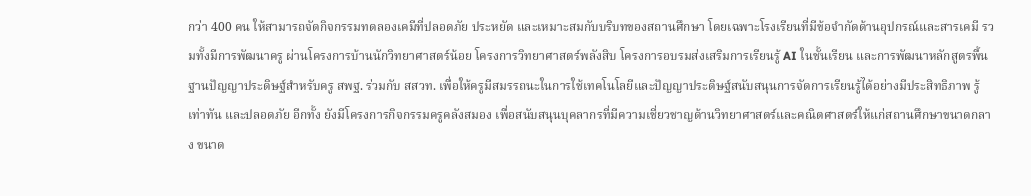กว่า 400 คน ให้สามารถจัดกิจกรรมทดลองเคมีที่ปลอดภัย ประหยัด และเหมาะสมกับบริบทของสถานศึกษา โดยเฉพาะโรงเรียนที่มีข้อจำกัดด้านอุปกรณ์และสารเคมี รวมทั้งมีการพัฒนาครู ผ่านโครงการบ้านนักวิทยาศาสตร์น้อย โครงการวิทยาศาสตร์พลังสิบ โครงการอบรมส่งเสริมการเรียนรู้ AI ในชั้นเรียน และการพัฒนาหลักสูตรพื้นฐานปัญญาประดิษฐ์สำหรับครู สพฐ. ร่วมกับ สสวท. เพื่อให้ครูมีสมรรถนะในการใช้เทคโนโลยีและปัญญาประดิษฐ์สนับสนุนการจัดการเรียนรู้ได้อย่างมีประสิทธิภาพ รู้เท่าทัน และปลอดภัย อีกทั้ง ยังมีโครงการกิจกรรมครูคลังสมอง เพื่อสนับสนุนบุคลากรที่มีความเชี่ยวชาญด้านวิทยาศาสตร์และคณิตศาสตร์ให้แก่สถานศึกษาขนาดกลาง ขนาด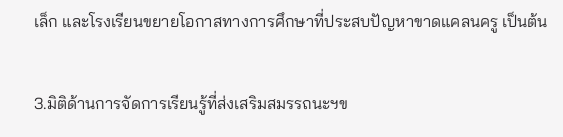เล็ก และโรงเรียนขยายโอกาสทางการศึกษาที่ประสบปัญหาขาดแคลนครู เป็นต้น

3.มิติด้านการจัดการเรียนรู้ที่ส่งเสริมสมรรถนะฯข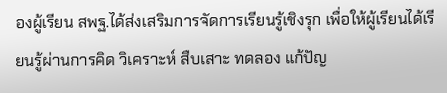องผู้เรียน สพฐ.ได้ส่งเสริมการจัดการเรียนรู้เชิงรุก เพื่อให้ผู้เรียนได้เรียนรู้ผ่านการคิด วิเคราะห์ สืบเสาะ ทดลอง แก้ปัญ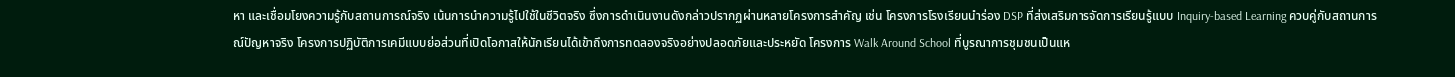หา และเชื่อมโยงความรู้กับสถานการณ์จริง เน้นการนำความรู้ไปใช้ในชีวิตจริง ซึ่งการดำเนินงานดังกล่าวปรากฏผ่านหลายโครงการสำคัญ เช่น โครงการโรงเรียนนำร่อง DSP ที่ส่งเสริมการจัดการเรียนรู้แบบ Inquiry-based Learning ควบคู่กับสถานการณ์ปัญหาจริง โครงการปฏิบัติการเคมีแบบย่อส่วนที่เปิดโอกาสให้นักเรียนได้เข้าถึงการทดลองจริงอย่างปลอดภัยและประหยัด โครงการ Walk Around School ที่บูรณาการชุมชนเป็นแห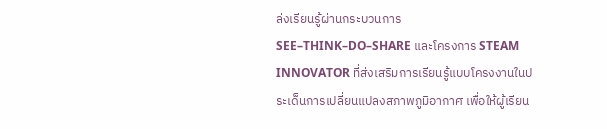ล่งเรียนรู้ผ่านกระบวนการ SEE–THINK–DO–SHARE และโครงการ STEAM INNOVATOR ที่ส่งเสริมการเรียนรู้แบบโครงงานในประเด็นการเปลี่ยนแปลงสภาพภูมิอากาศ เพื่อให้ผู้เรียน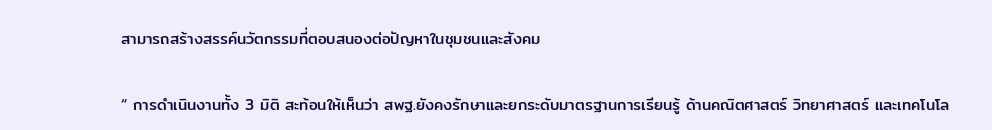สามารถสร้างสรรค์นวัตกรรมที่ตอบสนองต่อปัญหาในชุมชนและสังคม

“ การดำเนินงานทั้ง 3 มิติ สะท้อนให้เห็นว่า สพฐ.ยังคงรักษาและยกระดับมาตรฐานการเรียนรู้ ด้านคณิตศาสตร์ วิทยาศาสตร์ และเทคโนโล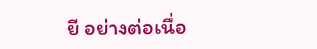ยี อย่างต่อเนื่อ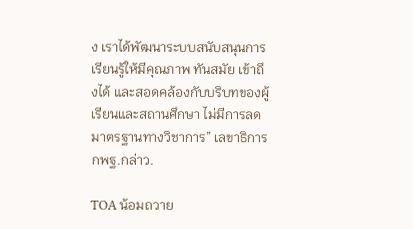ง เราได้พัฒนาระบบสนับสนุนการเรียนรู้ให้มีคุณภาพ ทันสมัย เข้าถึงได้ และสอดคล้องกับบริบทของผู้เรียนและสถานศึกษา ไม่มีการลดมาตรฐานทางวิชาการ” เลขาธิการ กพฐ.กล่าว.

TOA น้อมถวาย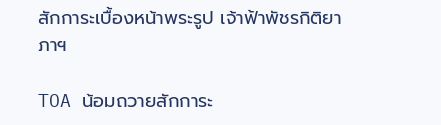สักการะเบื้องหน้าพระรูป เจ้าฟ้าพัชรกิติยาภาฯ

TOA น้อมถวายสักการะ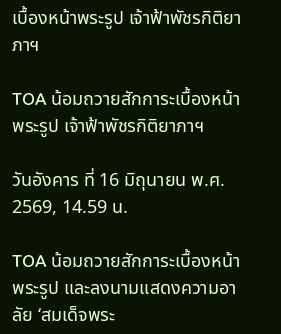เบื้องหน้าพระรูป เจ้าฟ้าพัชรกิติยาภาฯ

TOA น้อมถวายสักการะเบื้องหน้าพระรูป เจ้าฟ้าพัชรกิติยาภาฯ

วันอังคาร ที่ 16 มิถุนายน พ.ศ. 2569, 14.59 น.

TOA น้อมถวายสักการะเบื้องหน้าพระรูป และลงนามแสดงความอาลัย ‘สมเด็จพระ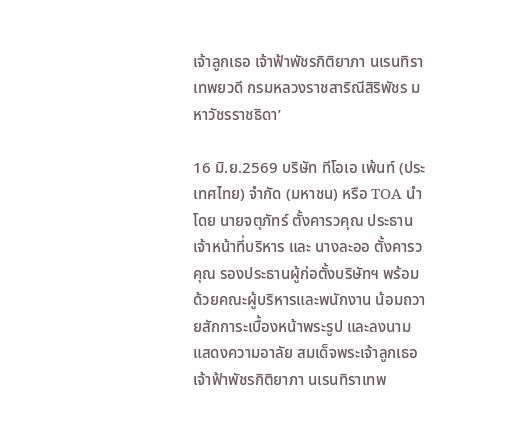เจ้าลูกเธอ เจ้าฟ้าพัชรกิติยาภา นเรนทิราเทพยวดี กรมหลวงราชสาริณีสิริพัชร มหาวัชรราชธิดา’

16 มิ.ย.2569 บริษัท ทีโอเอ เพ้นท์ (ประเทศไทย) จำกัด (มหาชน) หรือ TOA นำโดย นายจตุภัทร์ ตั้งคารวคุณ ประธานเจ้าหน้าที่บริหาร และ นางละออ ตั้งคารวคุณ รองประธานผู้ก่อตั้งบริษัทฯ พร้อมด้วยคณะผู้บริหารและพนักงาน น้อมถวายสักการะเบื้องหน้าพระรูป และลงนามแสดงความอาลัย สมเด็จพระเจ้าลูกเธอ เจ้าฟ้าพัชรกิติยาภา นเรนทิราเทพ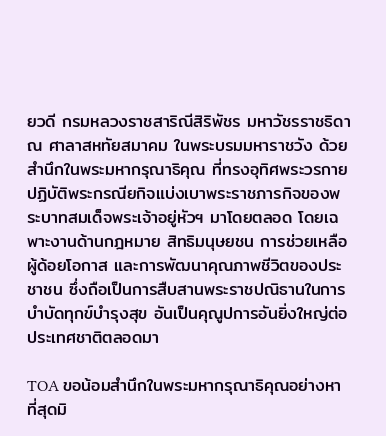ยวดี กรมหลวงราชสาริณีสิริพัชร มหาวัชรราชธิดา ณ ศาลาสหทัยสมาคม ในพระบรมมหาราชวัง ด้วยสำนึกในพระมหากรุณาธิคุณ ที่ทรงอุทิศพระวรกายปฏิบัติพระกรณียกิจแบ่งเบาพระราชภารกิจของพระบาทสมเด็จพระเจ้าอยู่หัวฯ มาโดยตลอด โดยเฉพาะงานด้านกฎหมาย สิทธิมนุษยชน การช่วยเหลือผู้ด้อยโอกาส และการพัฒนาคุณภาพชีวิตของประชาชน ซึ่งถือเป็นการสืบสานพระราชปณิธานในการบำบัดทุกข์บำรุงสุข อันเป็นคุณูปการอันยิ่งใหญ่ต่อประเทศชาติตลอดมา

TOA ขอน้อมสำนึกในพระมหากรุณาธิคุณอย่างหาที่สุดมิ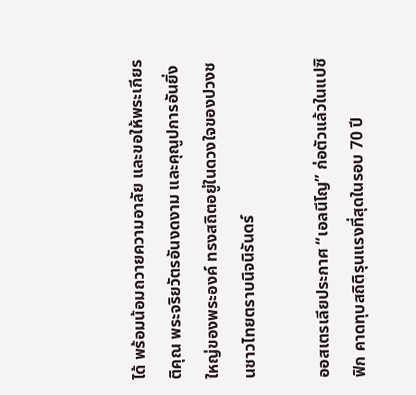ได้ พร้อมน้อมถวายความอาลัย และขอให้พระเกียรติคุณ พระจริยวัตรอันงดงาม และคุณูปการอันยิ่งใหญ่ของพระองค์ ทรงสถิตอยู่ในดวงใจของปวงชนชาวไทยตราบนิจนิรันดร์

ออสเตรเลียประกาศ “เอลนีโญ” ก่อตัวแล้วในแปซิฟิก คาดทุบสถิติรุนแรงที่สุดในรอบ 70 ปี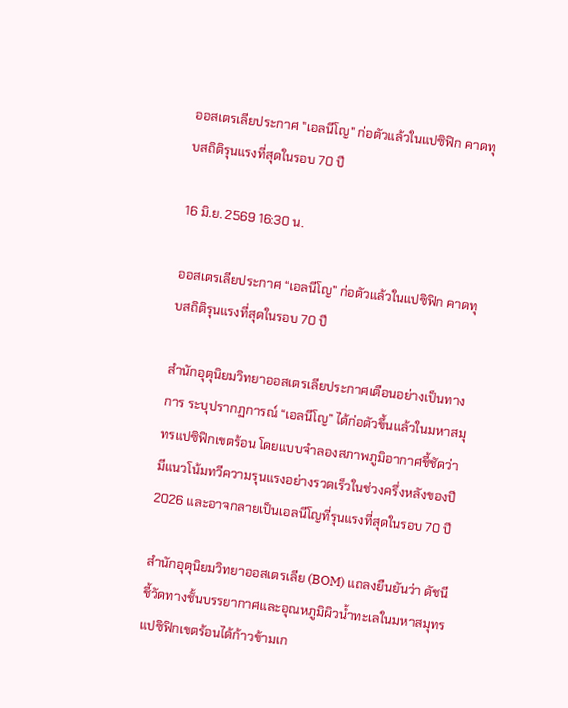ออสเตรเลียประกาศ "เอลนีโญ" ก่อตัวแล้วในแปซิฟิก คาดทุบสถิติรุนแรงที่สุดในรอบ 70 ปี

16 มิ.ย. 2569 16:30 น.

ออสเตรเลียประกาศ “เอลนีโญ” ก่อตัวแล้วในแปซิฟิก คาดทุบสถิติรุนแรงที่สุดในรอบ 70 ปี

สำนักอุตุนิยมวิทยาออสเตรเลียประกาศเตือนอย่างเป็นทางการ ระบุปรากฏการณ์ “เอลนีโญ” ได้ก่อตัวขึ้นแล้วในมหาสมุทรแปซิฟิกเขตร้อน โดยแบบจำลองสภาพภูมิอากาศชี้ชัดว่า มีแนวโน้มทวีความรุนแรงอย่างรวดเร็วในช่วงครึ่งหลังของปี 2026 และอาจกลายเป็นเอลนีโญที่รุนแรงที่สุดในรอบ 70 ปี

สำนักอุตุนิยมวิทยาออสเตรเลีย (BOM) แถลงยืนยันว่า ดัชนีชี้วัดทางชั้นบรรยากาศและอุณหภูมิผิวน้ำทะเลในมหาสมุทรแปซิฟิกเขตร้อนได้ก้าวข้ามเก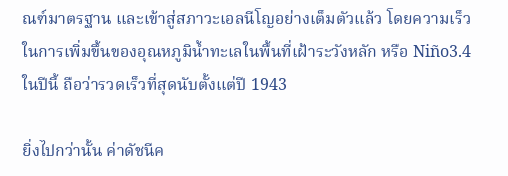ณฑ์มาตรฐาน และเข้าสู่สภาวะเอลนีโญอย่างเต็มตัวแล้ว โดยความเร็วในการเพิ่มขึ้นของอุณหภูมิน้ำทะเลในพื้นที่เฝ้าระวังหลัก หรือ Niño3.4 ในปีนี้ ถือว่ารวดเร็วที่สุดนับตั้งแต่ปี 1943

ยิ่งไปกว่านั้น ค่าดัชนีค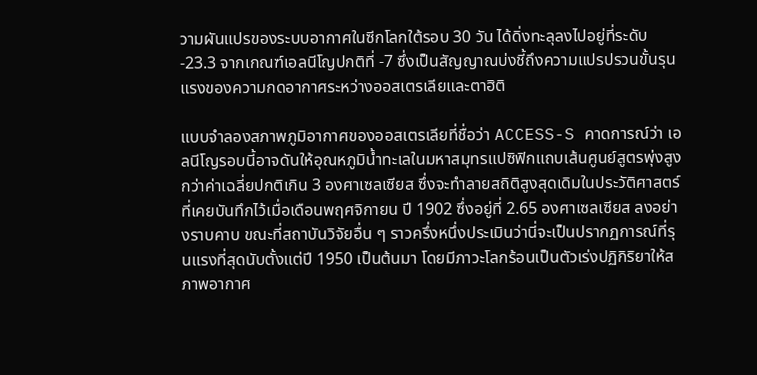วามผันแปรของระบบอากาศในซีกโลกใต้รอบ 30 วัน ได้ดิ่งทะลุลงไปอยู่ที่ระดับ -23.3 จากเกณฑ์เอลนีโญปกติที่ -7 ซึ่งเป็นสัญญาณบ่งชี้ถึงความแปรปรวนขั้นรุนแรงของความกดอากาศระหว่างออสเตรเลียและตาฮิติ

แบบจำลองสภาพภูมิอากาศของออสเตรเลียที่ชื่อว่า ACCESS-S คาดการณ์ว่า เอลนีโญรอบนี้อาจดันให้อุณหภูมิน้ำทะเลในมหาสมุทรแปซิฟิกแถบเส้นศูนย์สูตรพุ่งสูงกว่าค่าเฉลี่ยปกติเกิน 3 องศาเซลเซียส ซึ่งจะทำลายสถิติสูงสุดเดิมในประวัติศาสตร์ที่เคยบันทึกไว้เมื่อเดือนพฤศจิกายน ปี 1902 ซึ่งอยู่ที่ 2.65 องศาเซลเซียส ลงอย่างราบคาบ ขณะที่สถาบันวิจัยอื่น ๆ ราวครึ่งหนึ่งประเมินว่านี่จะเป็นปรากฏการณ์ที่รุนแรงที่สุดนับตั้งแต่ปี 1950 เป็นต้นมา โดยมีภาวะโลกร้อนเป็นตัวเร่งปฏิกิริยาให้สภาพอากาศ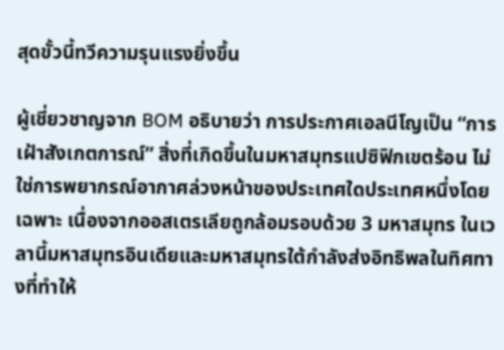สุดขั้วนี้ทวีความรุนแรงยิ่งขึ้น

ผู้เชี่ยวชาญจาก BOM อธิบายว่า การประกาศเอลนีโญเป็น “การเฝ้าสังเกตการณ์” สิ่งที่เกิดขึ้นในมหาสมุทรแปซิฟิกเขตร้อน ไม่ใช่การพยากรณ์อากาศล่วงหน้าของประเทศใดประเทศหนึ่งโดยเฉพาะ เนื่องจากออสเตรเลียถูกล้อมรอบด้วย 3 มหาสมุทร ในเวลานี้มหาสมุทรอินเดียและมหาสมุทรใต้กำลังส่งอิทธิพลในทิศทางที่ทำให้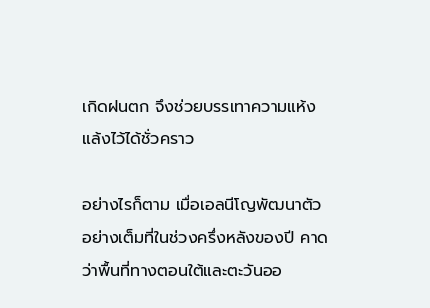เกิดฝนตก จึงช่วยบรรเทาความแห้งแล้งไว้ได้ชั่วคราว

อย่างไรก็ตาม เมื่อเอลนีโญพัฒนาตัวอย่างเต็มที่ในช่วงครึ่งหลังของปี คาดว่าพื้นที่ทางตอนใต้และตะวันออ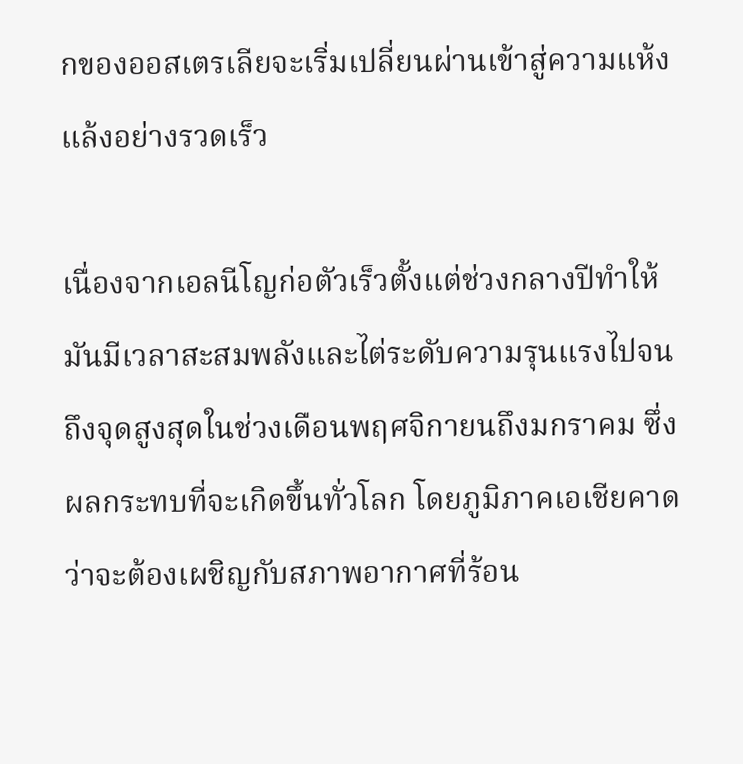กของออสเตรเลียจะเริ่มเปลี่ยนผ่านเข้าสู่ความแห้งแล้งอย่างรวดเร็ว

เนื่องจากเอลนีโญก่อตัวเร็วตั้งแต่ช่วงกลางปีทำให้มันมีเวลาสะสมพลังและไต่ระดับความรุนแรงไปจนถึงจุดสูงสุดในช่วงเดือนพฤศจิกายนถึงมกราคม ซึ่งผลกระทบที่จะเกิดขึ้นทั่วโลก โดยภูมิภาคเอเชียคาดว่าจะต้องเผชิญกับสภาพอากาศที่ร้อน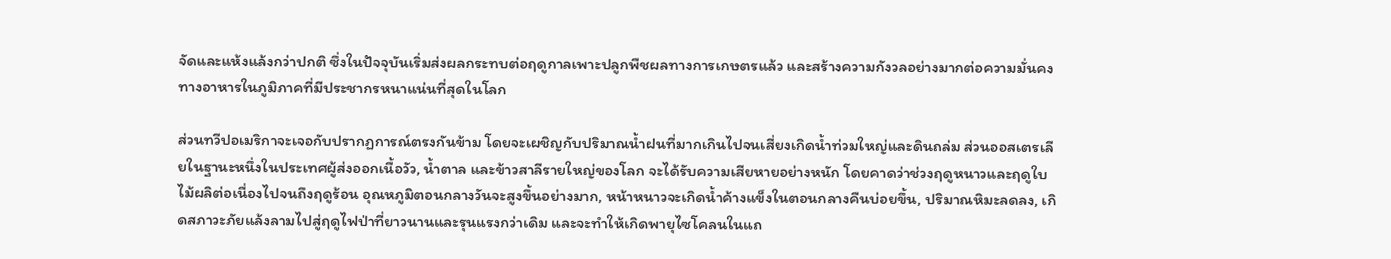จัดและแห้งแล้งกว่าปกติ ซึ่งในปัจจุบันเริ่มส่งผลกระทบต่อฤดูกาลเพาะปลูกพืชผลทางการเกษตรแล้ว และสร้างความกังวลอย่างมากต่อความมั่นคงทางอาหารในภูมิภาคที่มีประชากรหนาแน่นที่สุดในโลก

ส่วนทวีปอเมริกาจะเจอกับปรากฏการณ์ตรงกันข้าม โดยจะเผชิญกับปริมาณน้ำฝนที่มากเกินไปจนเสี่ยงเกิดน้ำท่วมใหญ่และดินถล่ม ส่วนออสเตรเลียในฐานะหนึ่งในประเทศผู้ส่งออกเนื้อวัว, น้ำตาล และข้าวสาลีรายใหญ่ของโลก จะได้รับความเสียหายอย่างหนัก โดยคาดว่าช่วงฤดูหนาวและฤดูใบไม้ผลิต่อเนื่องไปจนถึงฤดูร้อน อุณหภูมิตอนกลางวันจะสูงขึ้นอย่างมาก, หน้าหนาวจะเกิดน้ำค้างแข็งในตอนกลางคืนบ่อยขึ้น, ปริมาณหิมะลดลง, เกิดสภาวะภัยแล้งลามไปสู่ฤดูไฟป่าที่ยาวนานและรุนแรงกว่าเดิม และจะทำให้เกิดพายุไซโคลนในแถ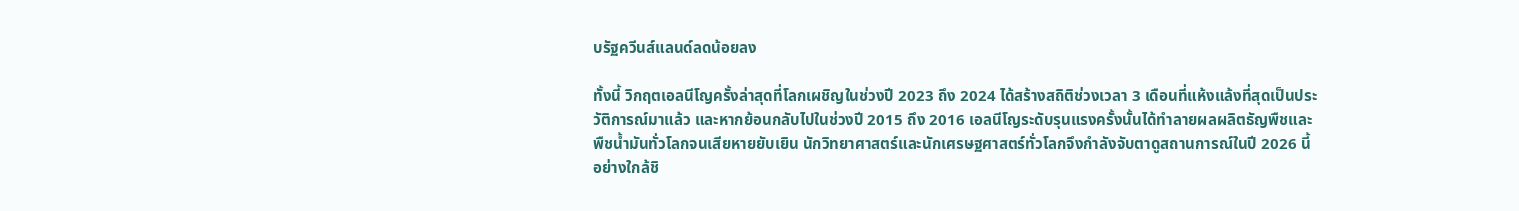บรัฐควีนส์แลนด์ลดน้อยลง

ทั้งนี้ วิกฤตเอลนีโญครั้งล่าสุดที่โลกเผชิญในช่วงปี 2023 ถึง 2024 ได้สร้างสถิติช่วงเวลา 3 เดือนที่แห้งแล้งที่สุดเป็นประวัติการณ์มาแล้ว และหากย้อนกลับไปในช่วงปี 2015 ถึง 2016 เอลนีโญระดับรุนแรงครั้งนั้นได้ทำลายผลผลิตธัญพืชและพืชน้ำมันทั่วโลกจนเสียหายยับเยิน นักวิทยาศาสตร์และนักเศรษฐศาสตร์ทั่วโลกจึงกำลังจับตาดูสถานการณ์ในปี 2026 นี้อย่างใกล้ชิ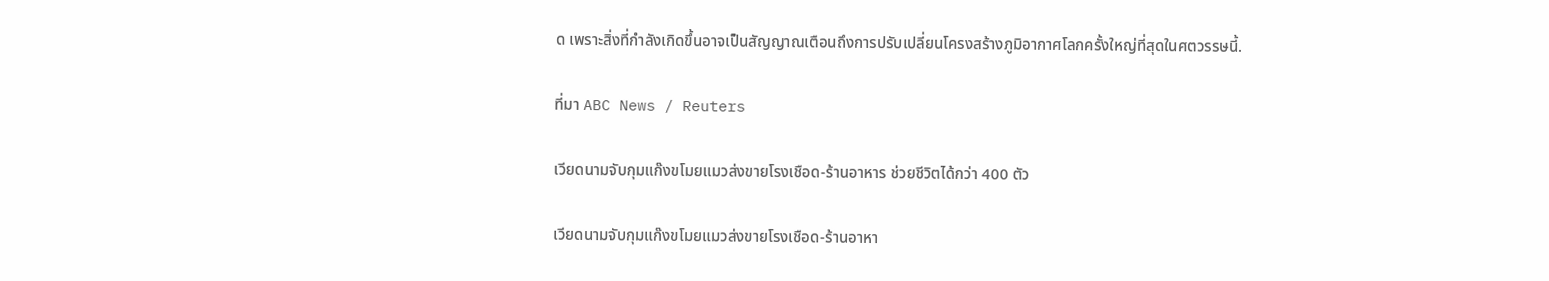ด เพราะสิ่งที่กำลังเกิดขึ้นอาจเป็นสัญญาณเตือนถึงการปรับเปลี่ยนโครงสร้างภูมิอากาศโลกครั้งใหญ่ที่สุดในศตวรรษนี้.

ที่มา ABC News / Reuters

เวียดนามจับกุมแก๊งขโมยแมวส่งขายโรงเชือด-ร้านอาหาร ช่วยชีวิตได้กว่า 400 ตัว

เวียดนามจับกุมแก๊งขโมยแมวส่งขายโรงเชือด-ร้านอาหา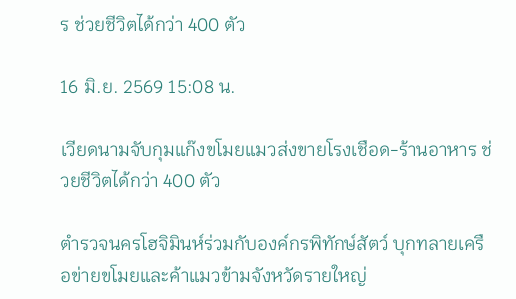ร ช่วยชีวิตได้กว่า 400 ตัว

16 มิ.ย. 2569 15:08 น.

เวียดนามจับกุมแก๊งขโมยแมวส่งขายโรงเชือด-ร้านอาหาร ช่วยชีวิตได้กว่า 400 ตัว

ตำรวจนครโฮจิมินห์ร่วมกับองค์กรพิทักษ์สัตว์ บุกทลายเครือข่ายขโมยและค้าแมวข้ามจังหวัดรายใหญ่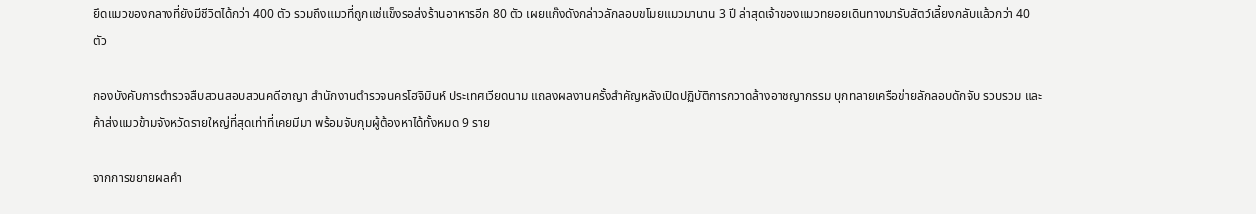ยึดแมวของกลางที่ยังมีชีวิตได้กว่า 400 ตัว รวมถึงแมวที่ถูกแช่แข็งรอส่งร้านอาหารอีก 80 ตัว เผยแก๊งดังกล่าวลักลอบขโมยแมวมานาน 3 ปี ล่าสุดเจ้าของแมวทยอยเดินทางมารับสัตว์เลี้ยงกลับแล้วกว่า 40 ตัว

กองบังคับการตำรวจสืบสวนสอบสวนคดีอาญา สำนักงานตำรวจนครโฮจิมินห์ ประเทศเวียดนาม แถลงผลงานครั้งสำคัญหลังเปิดปฏิบัติการกวาดล้างอาชญากรรม บุกทลายเครือข่ายลักลอบดักจับ รวบรวม และค้าส่งแมวข้ามจังหวัดรายใหญ่ที่สุดเท่าที่เคยมีมา พร้อมจับกุมผู้ต้องหาได้ทั้งหมด 9 ราย

จากการขยายผลคำ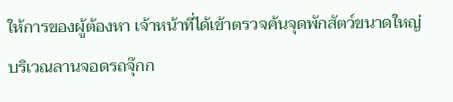ให้การของผู้ต้องหา เจ้าหน้าที่ได้เข้าตรวจค้นจุดพักสัตว์ขนาดใหญ่บริเวณลานจอดรถจุ๊กก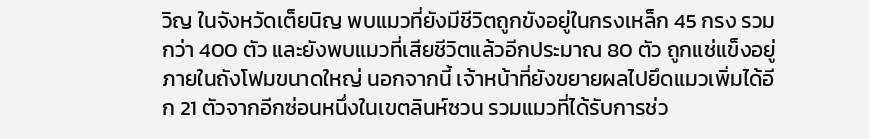วิญ ในจังหวัดเต็ยนิญ พบแมวที่ยังมีชีวิตถูกขังอยู่ในกรงเหล็ก 45 กรง รวมกว่า 400 ตัว และยังพบแมวที่เสียชีวิตแล้วอีกประมาณ 80 ตัว ถูกแช่แข็งอยู่ภายในถังโฟมขนาดใหญ่ นอกจากนี้ เจ้าหน้าที่ยังขยายผลไปยึดแมวเพิ่มได้อีก 21 ตัวจากอีกซ่อนหนึ่งในเขตลินห์ซวน รวมแมวที่ได้รับการช่ว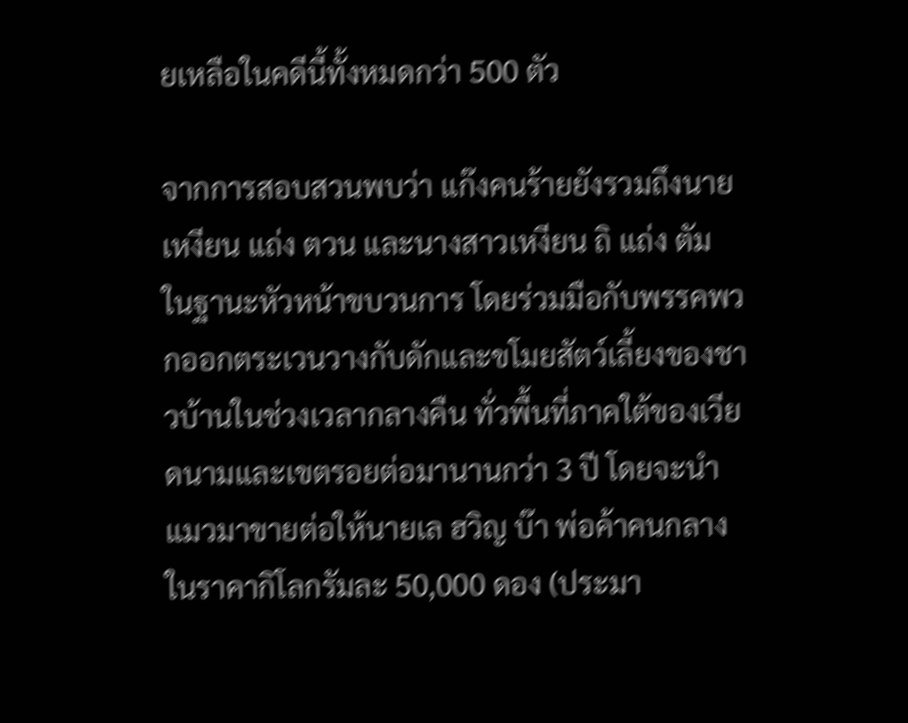ยเหลือในคดีนี้ทั้งหมดกว่า 500 ตัว

จากการสอบสวนพบว่า แก๊งคนร้ายยังรวมถึงนายเหงียน แถ่ง ตวน และนางสาวเหงียน ถิ แถ่ง ตัม ในฐานะหัวหน้าขบวนการ โดยร่วมมือกับพรรคพวกออกตระเวนวางกับดักและขโมยสัตว์เลี้ยงของชาวบ้านในช่วงเวลากลางคืน ทั่วพื้นที่ภาคใต้ของเวียดนามและเขตรอยต่อมานานกว่า 3 ปี โดยจะนำแมวมาขายต่อให้นายเล ฮวิญ บ๊า พ่อค้าคนกลางในราคากิโลกรัมละ 50,000 ดอง (ประมา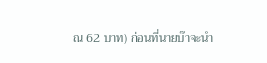ณ 62 บาท) ก่อนที่นายบ๊าจะนำ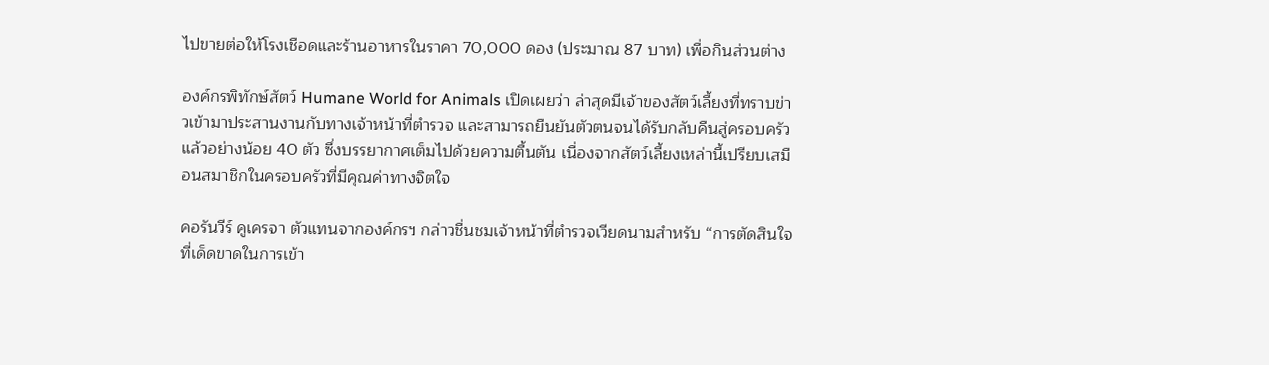ไปขายต่อให้โรงเชือดและร้านอาหารในราคา 70,000 ดอง (ประมาณ 87 บาท) เพื่อกินส่วนต่าง

องค์กรพิทักษ์สัตว์ Humane World for Animals เปิดเผยว่า ล่าสุดมีเจ้าของสัตว์เลี้ยงที่ทราบข่าวเข้ามาประสานงานกับทางเจ้าหน้าที่ตำรวจ และสามารถยืนยันตัวตนจนได้รับกลับคืนสู่ครอบครัวแล้วอย่างน้อย 40 ตัว ซึ่งบรรยากาศเต็มไปด้วยความตื้นตัน เนื่องจากสัตว์เลี้ยงเหล่านี้เปรียบเสมือนสมาชิกในครอบครัวที่มีคุณค่าทางจิตใจ

คอรันวีร์ คูเครจา ตัวแทนจากองค์กรฯ กล่าวชื่นชมเจ้าหน้าที่ตำรวจเวียดนามสำหรับ “การตัดสินใจที่เด็ดขาดในการเข้า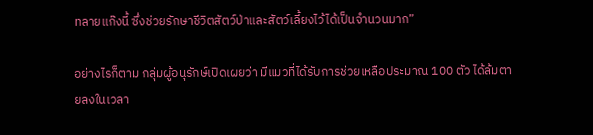ทลายแก๊งนี้ ซึ่งช่วยรักษาชีวิตสัตว์ป่าและสัตว์เลี้ยงไว้ได้เป็นจำนวนมาก”

อย่างไรก็ตาม กลุ่มผู้อนุรักษ์เปิดเผยว่า มีแมวที่ได้รับการช่วยเหลือประมาณ 100 ตัว ได้ล้มตายลงในเวลา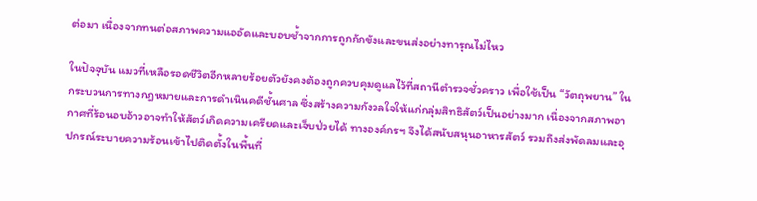ต่อมา เนื่องจากทนต่อสภาพความแออัดและบอบช้ำจากการถูกกักขังและขนส่งอย่างทารุณไม่ไหว

ในปัจจุบัน แมวที่เหลือรอดชีวิตอีกหลายร้อยตัวยังคงต้องถูกควบคุมดูแลไว้ที่สถานีตำรวจชั่วคราว เพื่อใช้เป็น “วัตถุพยาน” ในกระบวนการทางกฎหมายและการดำเนินคดีชั้นศาล ซึ่งสร้างความกังวลใจให้แก่กลุ่มสิทธิสัตว์เป็นอย่างมาก เนื่องจากสภาพอากาศที่ร้อนอบอ้าวอาจทำให้สัตว์เกิดความเครียดและเจ็บป่วยได้ ทางองค์กรฯ จึงได้สนับสนุนอาหารสัตว์ รวมถึงส่งพัดลมและอุปกรณ์ระบายความร้อนเข้าไปติดตั้งในพื้นที่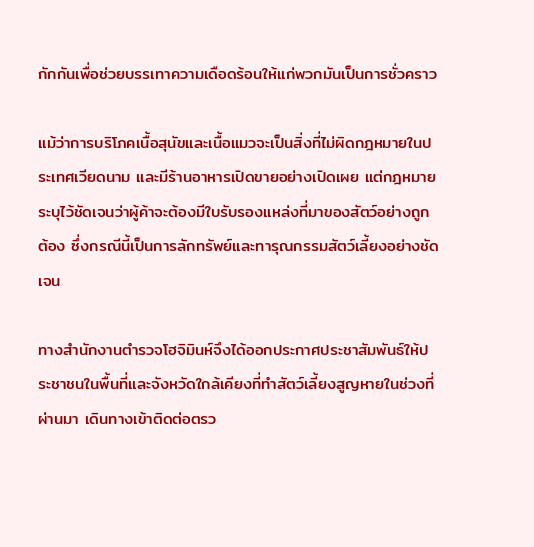กักกันเพื่อช่วยบรรเทาความเดือดร้อนให้แก่พวกมันเป็นการชั่วคราว

แม้ว่าการบริโภคเนื้อสุนัขและเนื้อแมวจะเป็นสิ่งที่ไม่ผิดกฎหมายในประเทศเวียดนาม และมีร้านอาหารเปิดขายอย่างเปิดเผย แต่กฎหมายระบุไว้ชัดเจนว่าผู้ค้าจะต้องมีใบรับรองแหล่งที่มาของสัตว์อย่างถูกต้อง ซึ่งกรณีนี้เป็นการลักทรัพย์และทารุณกรรมสัตว์เลี้ยงอย่างชัดเจน

ทางสำนักงานตำรวจโฮจิมินห์จึงได้ออกประกาศประชาสัมพันธ์ให้ประชาชนในพื้นที่และจังหวัดใกล้เคียงที่ทำสัตว์เลี้ยงสูญหายในช่วงที่ผ่านมา เดินทางเข้าติดต่อตรว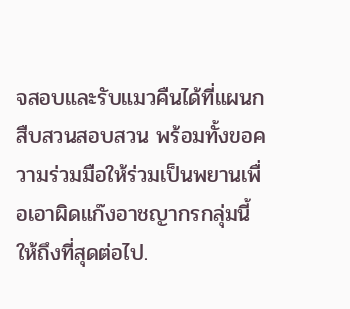จสอบและรับแมวคืนได้ที่แผนกสืบสวนสอบสวน พร้อมทั้งขอความร่วมมือให้ร่วมเป็นพยานเพื่อเอาผิดแก๊งอาชญากรกลุ่มนี้ให้ถึงที่สุดต่อไป.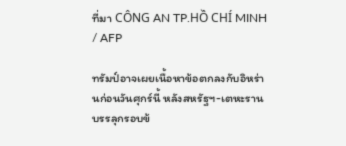ที่มา CÔNG AN TP.HỒ CHÍ MINH / AFP

ทรัมป์อาจเผยเนื้อหาข้อตกลงกับอิหร่านก่อนวันศุกร์นี้ หลังสหรัฐฯ-เตหะรานบรรลุกรอบข้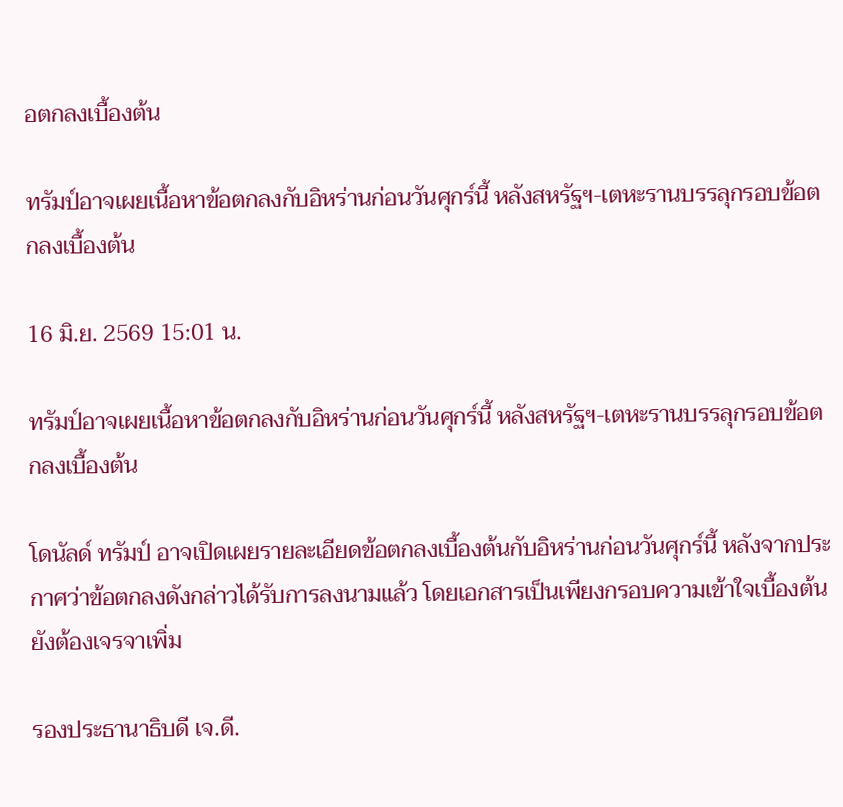อตกลงเบื้องต้น

ทรัมป์อาจเผยเนื้อหาข้อตกลงกับอิหร่านก่อนวันศุกร์นี้ หลังสหรัฐฯ-เตหะรานบรรลุกรอบข้อตกลงเบื้องต้น

16 มิ.ย. 2569 15:01 น.

ทรัมป์อาจเผยเนื้อหาข้อตกลงกับอิหร่านก่อนวันศุกร์นี้ หลังสหรัฐฯ-เตหะรานบรรลุกรอบข้อตกลงเบื้องต้น

โดนัลด์ ทรัมป์ อาจเปิดเผยรายละเอียดข้อตกลงเบื้องต้นกับอิหร่านก่อนวันศุกร์นี้ หลังจากประกาศว่าข้อตกลงดังกล่าวได้รับการลงนามแล้ว โดยเอกสารเป็นเพียงกรอบความเข้าใจเบื้องต้น ยังต้องเจรจาเพิ่ม

รองประธานาธิบดี เจ.ดี.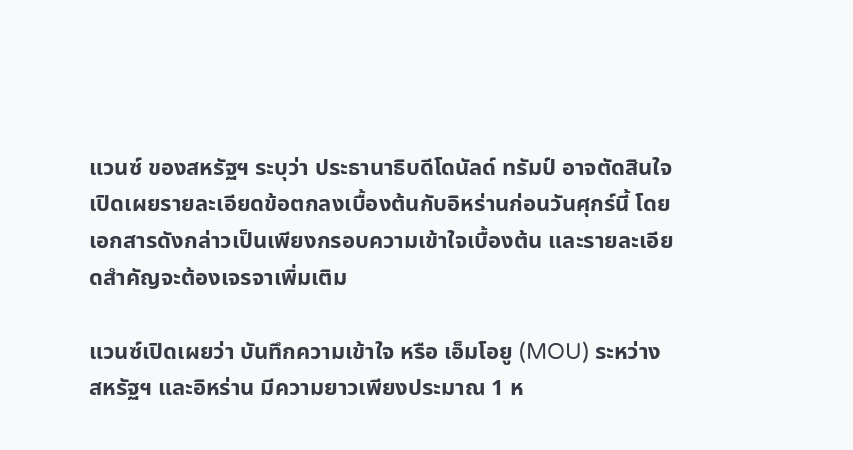แวนซ์ ของสหรัฐฯ ระบุว่า ประธานาธิบดีโดนัลด์ ทรัมป์ อาจตัดสินใจเปิดเผยรายละเอียดข้อตกลงเบื้องต้นกับอิหร่านก่อนวันศุกร์นี้ โดยเอกสารดังกล่าวเป็นเพียงกรอบความเข้าใจเบื้องต้น และรายละเอียดสำคัญจะต้องเจรจาเพิ่มเติม

แวนซ์เปิดเผยว่า บันทึกความเข้าใจ หรือ เอ็มโอยู (MOU) ระหว่างสหรัฐฯ และอิหร่าน มีความยาวเพียงประมาณ 1 ห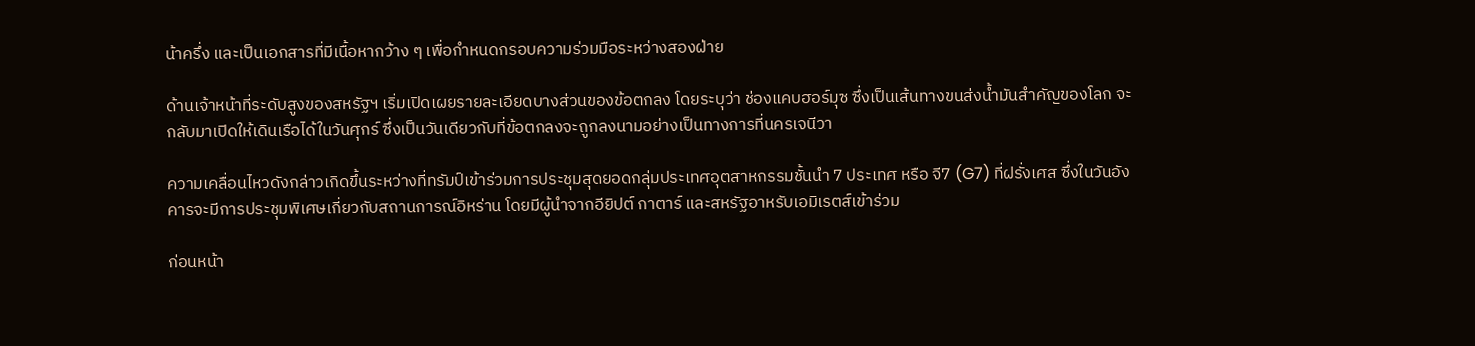น้าครึ่ง และเป็นเอกสารที่มีเนื้อหากว้าง ๆ เพื่อกำหนดกรอบความร่วมมือระหว่างสองฝ่าย

ด้านเจ้าหน้าที่ระดับสูงของสหรัฐฯ เริ่มเปิดเผยรายละเอียดบางส่วนของข้อตกลง โดยระบุว่า ช่องแคบฮอร์มุซ ซึ่งเป็นเส้นทางขนส่งน้ำมันสำคัญของโลก จะกลับมาเปิดให้เดินเรือได้ในวันศุกร์ ซึ่งเป็นวันเดียวกับที่ข้อตกลงจะถูกลงนามอย่างเป็นทางการที่นครเจนีวา

ความเคลื่อนไหวดังกล่าวเกิดขึ้นระหว่างที่ทรัมป์เข้าร่วมการประชุมสุดยอดกลุ่มประเทศอุตสาหกรรมชั้นนำ 7 ประเทศ หรือ จี7 (G7) ที่ฝรั่งเศส ซึ่งในวันอังคารจะมีการประชุมพิเศษเกี่ยวกับสถานการณ์อิหร่าน โดยมีผู้นำจากอียิปต์ กาตาร์ และสหรัฐอาหรับเอมิเรตส์เข้าร่วม

ก่อนหน้า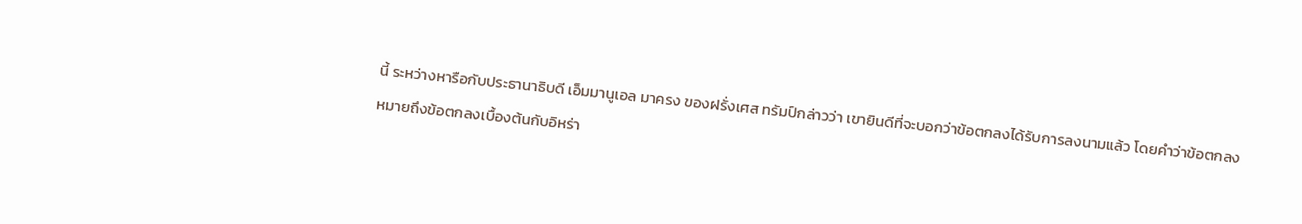นี้ ระหว่างหารือกับประธานาธิบดี เอ็มมานูเอล มาครง ของฝรั่งเศส ทรัมป์กล่าวว่า เขายินดีที่จะบอกว่าข้อตกลงได้รับการลงนามแล้ว โดยคำว่าข้อตกลงหมายถึงข้อตกลงเบื้องต้นกับอิหร่า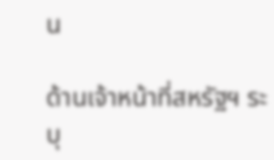น

ด้านเจ้าหน้าที่สหรัฐฯ ระบุ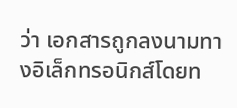ว่า เอกสารถูกลงนามทางอิเล็กทรอนิกส์โดยท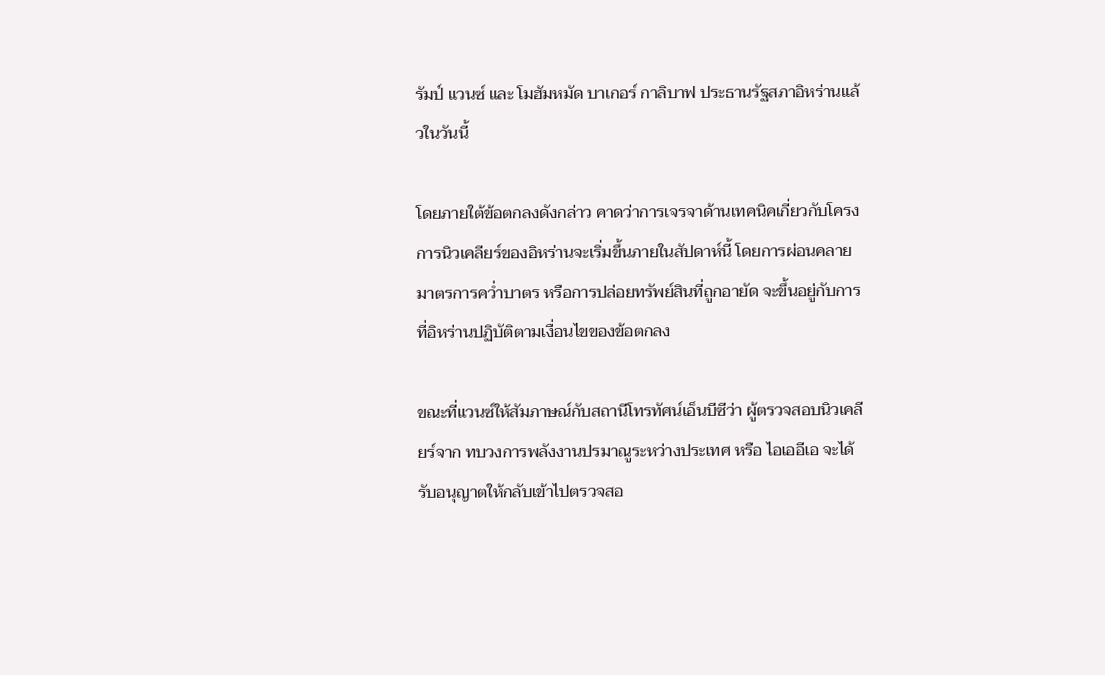รัมป์ แวนซ์ และ โมฮัมหมัด บาเกอร์ กาลิบาฟ ประธานรัฐสภาอิหร่านแล้วในวันนี้

โดยภายใต้ข้อตกลงดังกล่าว คาดว่าการเจรจาด้านเทคนิคเกี่ยวกับโครงการนิวเคลียร์ของอิหร่านจะเริ่มขึ้นภายในสัปดาห์นี้ โดยการผ่อนคลายมาตรการคว่ำบาตร หรือการปล่อยทรัพย์สินที่ถูกอายัด จะขึ้นอยู่กับการที่อิหร่านปฏิบัติตามเงื่อนไขของข้อตกลง

ขณะที่แวนซ์ให้สัมภาษณ์กับสถานีโทรทัศน์เอ็นบีซีว่า ผู้ตรวจสอบนิวเคลียร์จาก ทบวงการพลังงานปรมาณูระหว่างประเทศ หรือ ไอเออีเอ จะได้รับอนุญาตให้กลับเข้าไปตรวจสอ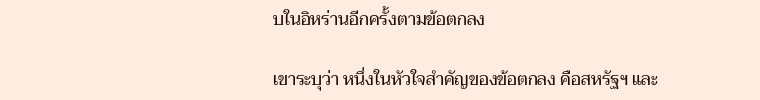บในอิหร่านอีกครั้งตามข้อตกลง

เขาระบุว่า หนึ่งในหัวใจสำคัญของข้อตกลง คือสหรัฐฯ และ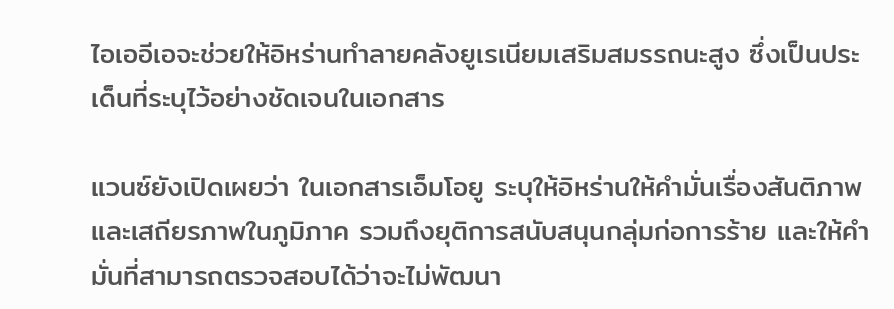ไอเออีเอจะช่วยให้อิหร่านทำลายคลังยูเรเนียมเสริมสมรรถนะสูง ซึ่งเป็นประเด็นที่ระบุไว้อย่างชัดเจนในเอกสาร

แวนซ์ยังเปิดเผยว่า ในเอกสารเอ็มโอยู ระบุให้อิหร่านให้คำมั่นเรื่องสันติภาพและเสถียรภาพในภูมิภาค รวมถึงยุติการสนับสนุนกลุ่มก่อการร้าย และให้คำมั่นที่สามารถตรวจสอบได้ว่าจะไม่พัฒนา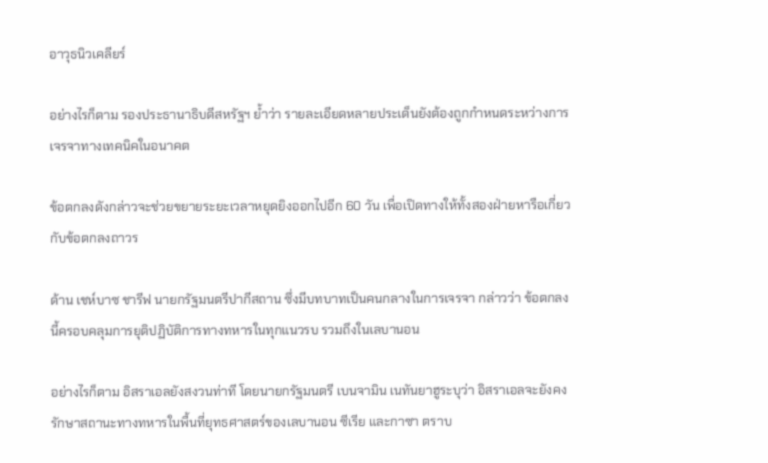อาวุธนิวเคลียร์

อย่างไรก็ตาม รองประธานาธิบดีสหรัฐฯ ย้ำว่า รายละเอียดหลายประเด็นยังต้องถูกกำหนดระหว่างการเจรจาทางเทคนิคในอนาคต

ข้อตกลงดังกล่าวจะช่วยขยายระยะเวลาหยุดยิงออกไปอีก 60 วัน เพื่อเปิดทางให้ทั้งสองฝ่ายหารือเกี่ยวกับข้อตกลงถาวร

ด้าน เชห์บาซ ชารีฟ นายกรัฐมนตรีปากีสถาน ซึ่งมีบทบาทเป็นคนกลางในการเจรจา กล่าวว่า ข้อตกลงนี้ครอบคลุมการยุติปฏิบัติการทางทหารในทุกแนวรบ รวมถึงในเลบานอน

อย่างไรก็ตาม อิสราเอลยังสงวนท่าที โดยนายกรัฐมนตรี เบนจามิน เนทันยาฮูระบุว่า อิสราเอลจะยังคงรักษาสถานะทางทหารในพื้นที่ยุทธศาสตร์ของเลบานอน ซีเรีย และกาซา ตราบ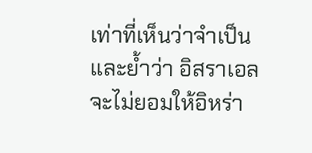เท่าที่เห็นว่าจำเป็น และย้ำว่า อิสราเอลจะไม่ยอมให้อิหร่า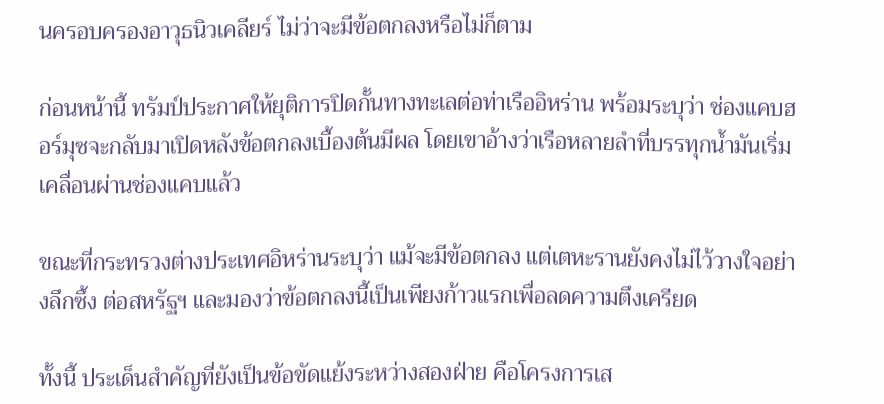นครอบครองอาวุธนิวเคลียร์ ไม่ว่าจะมีข้อตกลงหรือไม่ก็ตาม

ก่อนหน้านี้ ทรัมป์ประกาศให้ยุติการปิดกั้นทางทะเลต่อท่าเรืออิหร่าน พร้อมระบุว่า ช่องแคบฮอร์มุซจะกลับมาเปิดหลังข้อตกลงเบื้องต้นมีผล โดยเขาอ้างว่าเรือหลายลำที่บรรทุกน้ำมันเริ่มเคลื่อนผ่านช่องแคบแล้ว

ขณะที่กระทรวงต่างประเทศอิหร่านระบุว่า แม้จะมีข้อตกลง แต่เตหะรานยังคงไม่ไว้วางใจอย่างลึกซึ้ง ต่อสหรัฐฯ และมองว่าข้อตกลงนี้เป็นเพียงก้าวแรกเพื่อลดความตึงเครียด

ทั้งนี้ ประเด็นสำคัญที่ยังเป็นข้อขัดแย้งระหว่างสองฝ่าย คือโครงการเส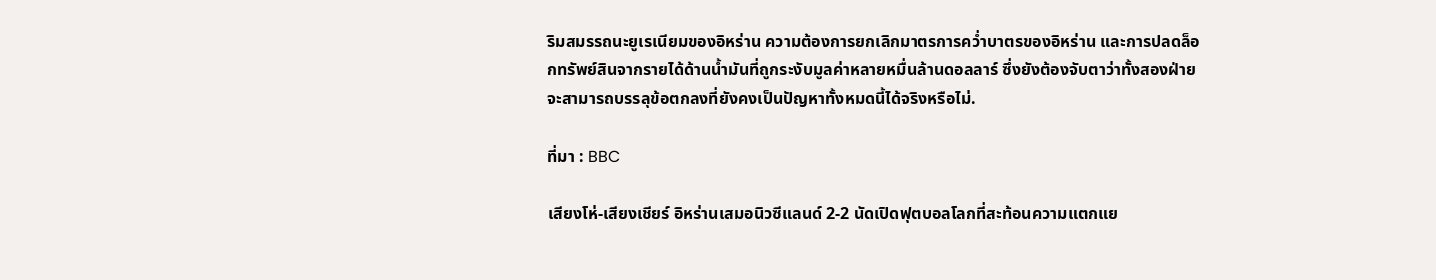ริมสมรรถนะยูเรเนียมของอิหร่าน ความต้องการยกเลิกมาตรการคว่ำบาตรของอิหร่าน และการปลดล็อกทรัพย์สินจากรายได้ด้านน้ำมันที่ถูกระงับมูลค่าหลายหมื่นล้านดอลลาร์ ซึ่งยังต้องจับตาว่าทั้งสองฝ่ายจะสามารถบรรลุข้อตกลงที่ยังคงเป็นปัญหาทั้งหมดนี้ได้จริงหรือไม่.

ที่มา : BBC

เสียงโห่-เสียงเชียร์ อิหร่านเสมอนิวซีแลนด์ 2-2 นัดเปิดฟุตบอลโลกที่สะท้อนความแตกแย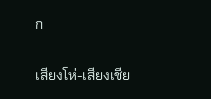ก

เสียงโห่-เสียงเชีย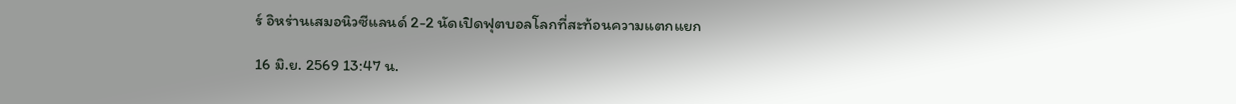ร์ อิหร่านเสมอนิวซีแลนด์ 2-2 นัดเปิดฟุตบอลโลกที่สะท้อนความแตกแยก

16 มิ.ย. 2569 13:47 น.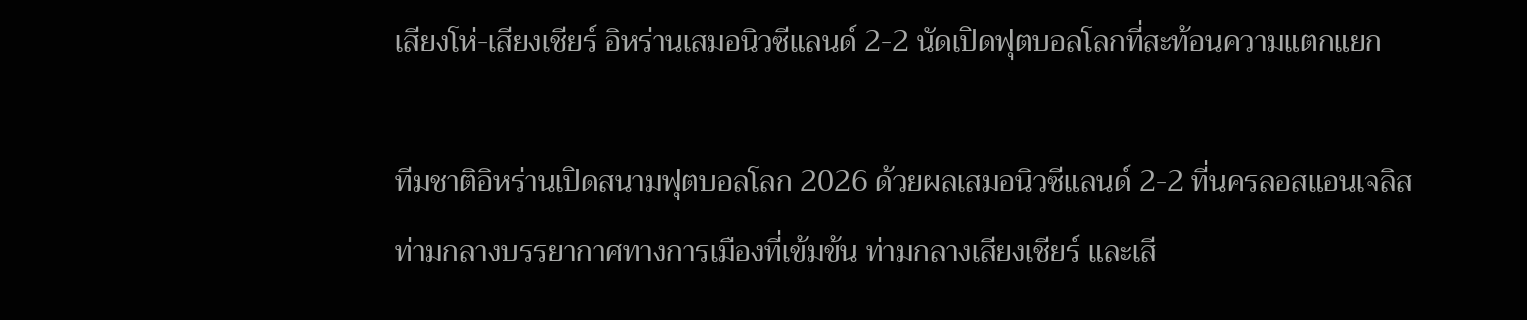เสียงโห่-เสียงเชียร์ อิหร่านเสมอนิวซีแลนด์ 2-2 นัดเปิดฟุตบอลโลกที่สะท้อนความแตกแยก

ทีมชาติอิหร่านเปิดสนามฟุตบอลโลก 2026 ด้วยผลเสมอนิวซีแลนด์ 2-2 ที่นครลอสแอนเจลิส ท่ามกลางบรรยากาศทางการเมืองที่เข้มข้น ท่ามกลางเสียงเชียร์ และเสี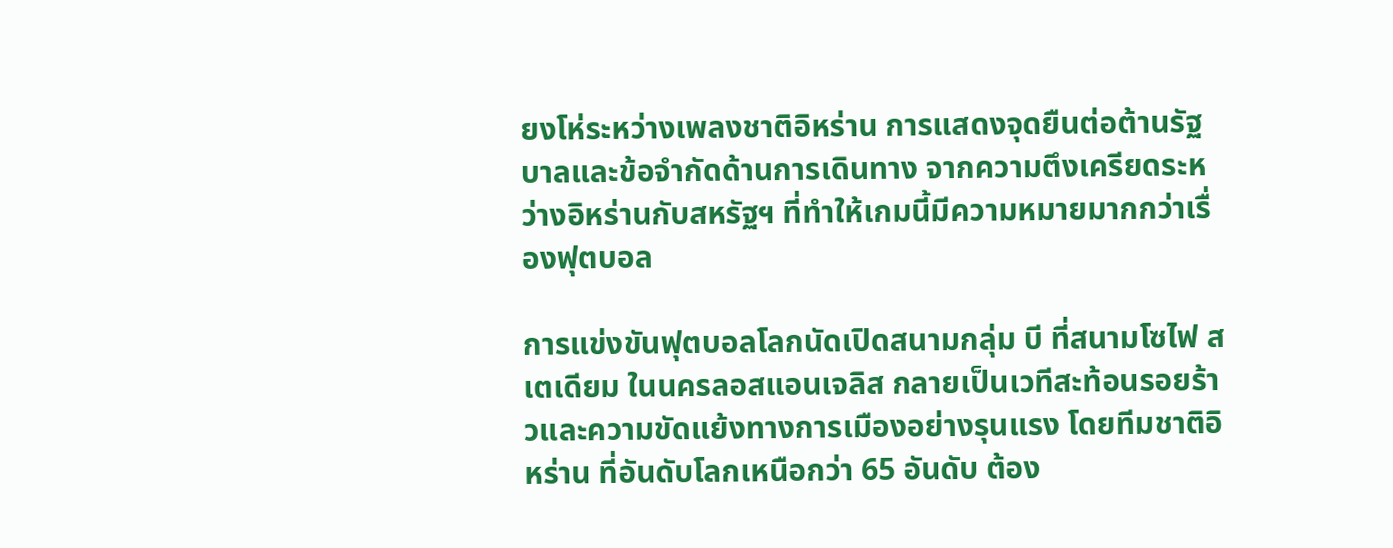ยงโห่ระหว่างเพลงชาติอิหร่าน การแสดงจุดยืนต่อต้านรัฐบาลและข้อจำกัดด้านการเดินทาง จากความตึงเครียดระหว่างอิหร่านกับสหรัฐฯ ที่ทำให้เกมนี้มีความหมายมากกว่าเรื่องฟุตบอล

การแข่งขันฟุตบอลโลกนัดเปิดสนามกลุ่ม บี ที่สนามโซไฟ สเตเดียม ในนครลอสแอนเจลิส กลายเป็นเวทีสะท้อนรอยร้าวและความขัดแย้งทางการเมืองอย่างรุนแรง โดยทีมชาติอิหร่าน ที่อันดับโลกเหนือกว่า 65 อันดับ ต้อง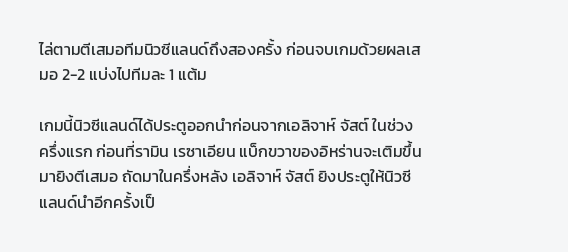ไล่ตามตีเสมอทีมนิวซีแลนด์ถึงสองครั้ง ก่อนจบเกมด้วยผลเสมอ 2-2 แบ่งไปทีมละ 1 แต้ม

เกมนี้นิวซีแลนด์ได้ประตูออกนำก่อนจากเอลิจาห์ จัสต์ ในช่วงครึ่งแรก ก่อนที่รามิน เรซาเอียน แบ็กขวาของอิหร่านจะเติมขึ้นมายิงตีเสมอ ถัดมาในครึ่งหลัง เอลิจาห์ จัสต์ ยิงประตูให้นิวซีแลนด์นำอีกครั้งเป็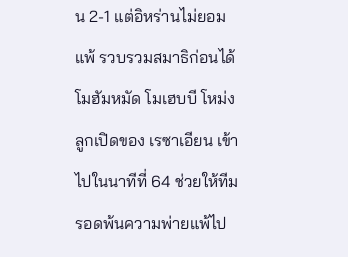น 2-1 แต่อิหร่านไม่ยอมแพ้ รวบรวมสมาธิก่อนได้ โมฮัมหมัด โมเฮบบี โหม่งลูกเปิดของ เรซาเอียน เข้าไปในนาทีที่ 64 ช่วยให้ทีมรอดพ้นความพ่ายแพ้ไป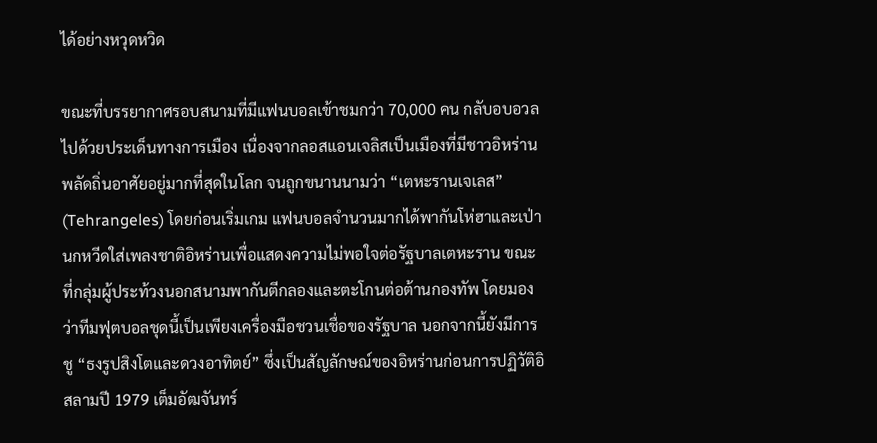ได้อย่างหวุดหวิด

ขณะที่บรรยากาศรอบสนามที่มีแฟนบอลเข้าชมกว่า 70,000 คน กลับอบอวลไปด้วยประเด็นทางการเมือง เนื่องจากลอสแอนเจลิสเป็นเมืองที่มีชาวอิหร่านพลัดถิ่นอาศัยอยู่มากที่สุดในโลก จนถูกขนานนามว่า “เตหะรานเจเลส” (Tehrangeles) โดยก่อนเริ่มเกม แฟนบอลจำนวนมากได้พากันโห่ฮาและเป่านกหวีดใส่เพลงชาติอิหร่านเพื่อแสดงความไม่พอใจต่อรัฐบาลเตหะราน ขณะที่กลุ่มผู้ประท้วงนอกสนามพากันตีกลองและตะโกนต่อต้านกองทัพ โดยมองว่าทีมฟุตบอลชุดนี้เป็นเพียงเครื่องมือชวนเชื่อของรัฐบาล นอกจากนี้ยังมีการชู “ธงรูปสิงโตและดวงอาทิตย์” ซึ่งเป็นสัญลักษณ์ของอิหร่านก่อนการปฏิวัติอิสลามปี 1979 เต็มอัฒจันทร์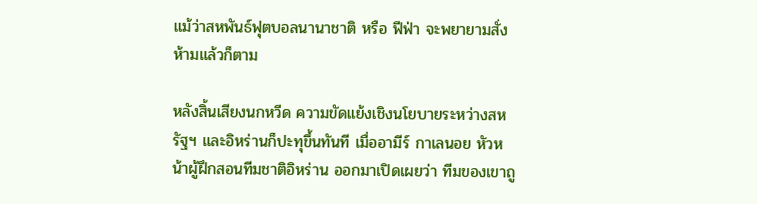แม้ว่าสหพันธ์ฟุตบอลนานาชาติ หรือ ฟีฟ่า จะพยายามสั่งห้ามแล้วก็ตาม

หลังสิ้นเสียงนกหวีด ความขัดแย้งเชิงนโยบายระหว่างสหรัฐฯ และอิหร่านก็ปะทุขึ้นทันที เมื่ออามีร์ กาเลนอย หัวหน้าผู้ฝึกสอนทีมชาติอิหร่าน ออกมาเปิดเผยว่า ทีมของเขาถู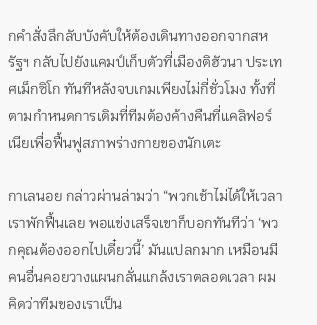กคำสั่งลึกลับบังคับให้ต้องเดินทางออกจากสหรัฐฯ กลับไปยังแคมป์เก็บตัวที่เมืองติฮัวนา ประเทศเม็กซิโก ทันทีหลังจบเกมเพียงไม่กี่ชั่วโมง ทั้งที่ตามกำหนดการเดิมที่ทีมต้องค้างคืนที่แคลิฟอร์เนียเพื่อฟื้นฟูสภาพร่างกายของนักเตะ

กาเลนอย กล่าวผ่านล่ามว่า “พวกเช้าไม่ได้ให้เวลาเราพักฟื้นเลย พอแข่งเสร็จเขาก็บอกทันทีว่า ‘พวกคุณต้องออกไปเดี๋ยวนี้’ มันแปลกมาก เหมือนมีคนอื่นคอยวางแผนกลั่นแกล้งเราตลอดเวลา ผมคิดว่าทีมของเราเป็น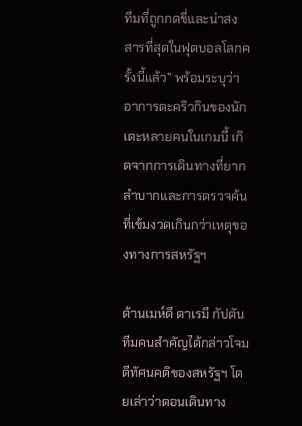ทีมที่ถูกกดขี่และน่าสงสารที่สุดในฟุตบอลโลกครั้งนี้แล้ว” พร้อมระบุว่าอาการตะคริวกินของนักเตะหลายคนในเกมนี้ เกิดจากการเดินทางที่ยากลำบากและการตรวจค้นที่เข้มงวดเกินกว่าเหตุของทางการสหรัฐฯ

ด้านเมห์ดี ตาเรมี กัปตันทีมคนสำคัญได้กล่าวโจมตีทัศนคติของสหรัฐฯ โดยเล่าว่าตอนเดินทาง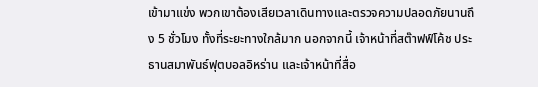เข้ามาแข่ง พวกเขาต้องเสียเวลาเดินทางและตรวจความปลอดภัยนานถึง 5 ชั่วโมง ทั้งที่ระยะทางใกล้มาก นอกจากนี้ เจ้าหน้าที่สต๊าฟฟ์โค้ช ประธานสมาพันธ์ฟุตบอลอิหร่าน และเจ้าหน้าที่สื่อ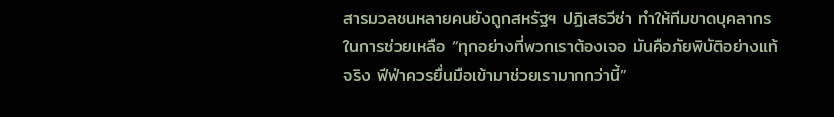สารมวลชนหลายคนยังถูกสหรัฐฯ ปฏิเสธวีซ่า ทำให้ทีมขาดบุคลากรในการช่วยเหลือ “ทุกอย่างที่พวกเราต้องเจอ มันคือภัยพิบัติอย่างแท้จริง ฟีฟ่าควรยื่นมือเข้ามาช่วยเรามากกว่านี้”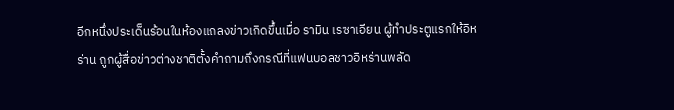อีกหนึ่งประเด็นร้อนในห้องแถลงข่าวเกิดขึ้นเมื่อ รามิน เรซาเอียน ผู้ทำประตูแรกให้อิหร่าน ถูกผู้สื่อข่าวต่างชาติตั้งคำถามถึงกรณีที่แฟนบอลชาวอิหร่านพลัด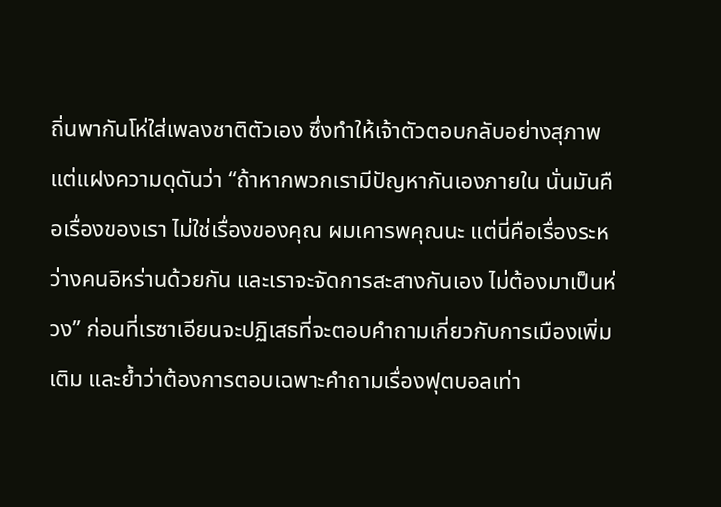ถิ่นพากันโห่ใส่เพลงชาติตัวเอง ซึ่งทำให้เจ้าตัวตอบกลับอย่างสุภาพแต่แฝงความดุดันว่า “ถ้าหากพวกเรามีปัญหากันเองภายใน นั่นมันคือเรื่องของเรา ไม่ใช่เรื่องของคุณ ผมเคารพคุณนะ แต่นี่คือเรื่องระหว่างคนอิหร่านด้วยกัน และเราจะจัดการสะสางกันเอง ไม่ต้องมาเป็นห่วง” ก่อนที่เรซาเอียนจะปฏิเสธที่จะตอบคำถามเกี่ยวกับการเมืองเพิ่มเติม และย้ำว่าต้องการตอบเฉพาะคำถามเรื่องฟุตบอลเท่า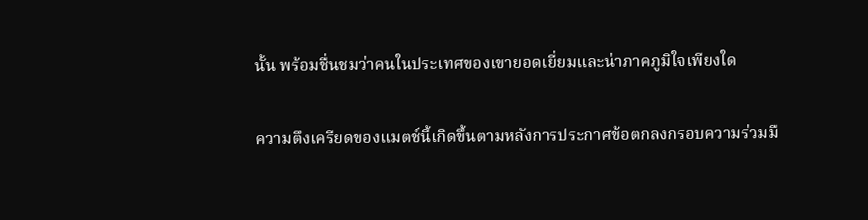นั้น พร้อมชื่นชมว่าคนในประเทศของเขายอดเยี่ยมและน่าภาคภูมิใจเพียงใด

ความตึงเครียดของแมตช์นี้เกิดขึ้นตามหลังการประกาศข้อตกลงกรอบความร่วมมื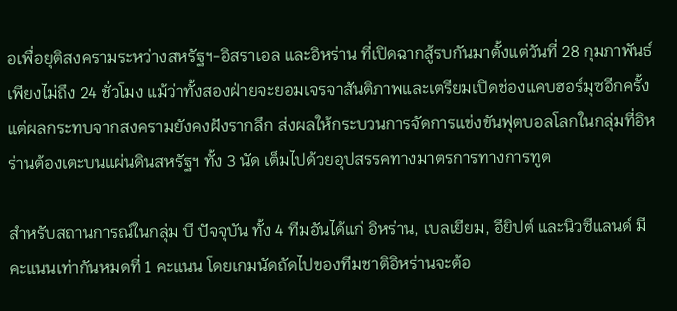อเพื่อยุติสงครามระหว่างสหรัฐฯ-อิสราเอล และอิหร่าน ที่เปิดฉากสู้รบกันมาตั้งแต่วันที่ 28 กุมภาพันธ์ เพียงไม่ถึง 24 ชั่วโมง แม้ว่าทั้งสองฝ่ายจะยอมเจรจาสันติภาพและเตรียมเปิดช่องแคบฮอร์มุซอีกครั้ง แต่ผลกระทบจากสงครามยังคงฝังรากลึก ส่งผลให้กระบวนการจัดการแข่งขันฟุตบอลโลกในกลุ่มที่อิหร่านต้องเตะบนแผ่นดินสหรัฐฯ ทั้ง 3 นัด เต็มไปด้วยอุปสรรคทางมาตรการทางการทูต

สำหรับสถานการณ์ในกลุ่ม บี ปัจจุบัน ทั้ง 4 ทีมอันได้แก่ อิหร่าน, เบลเยียม, อียิปต์ และนิวซีแลนด์ มีคะแนนเท่ากันหมดที่ 1 คะแนน โดยเกมนัดถัดไปของทีมชาติอิหร่านจะต้อ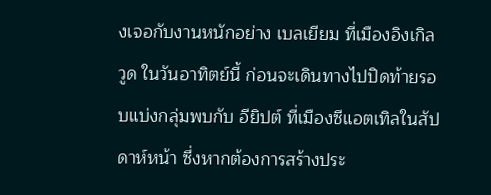งเจอกับงานหนักอย่าง เบลเยียม ที่เมืองอิงเกิลวูด ในวันอาทิตย์นี้ ก่อนจะเดินทางไปปิดท้ายรอบแบ่งกลุ่มพบกับ อียิปต์ ที่เมืองซีแอตเทิลในสัปดาห์หน้า ซึ่งหากต้องการสร้างประ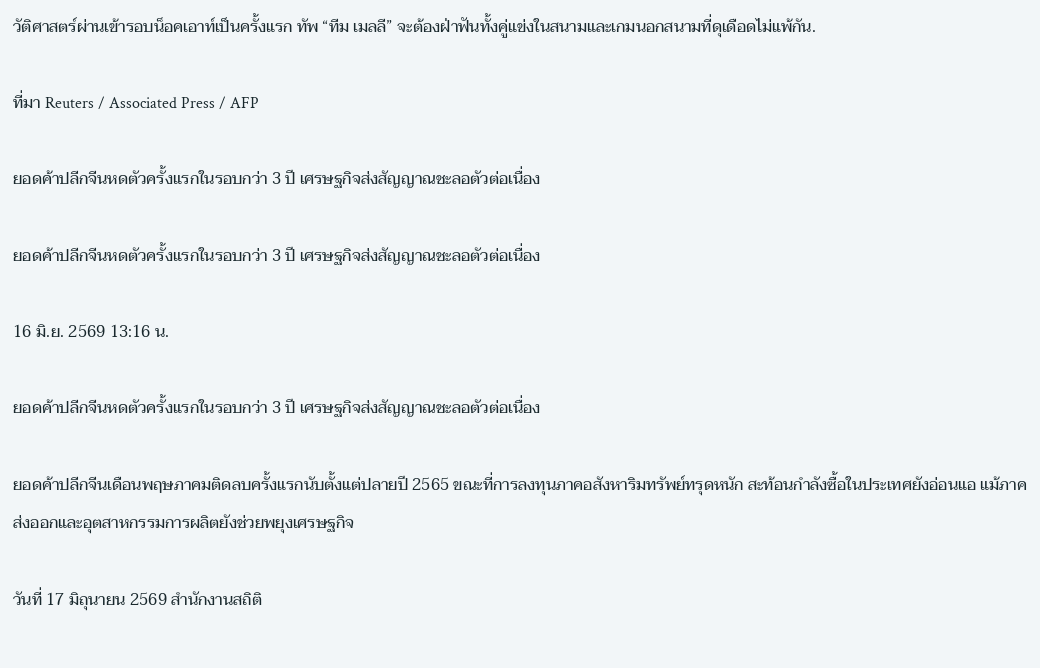วัติศาสตร์ผ่านเข้ารอบน็อคเอาท์เป็นครั้งแรก ทัพ “ทีม เมลลี” จะต้องฝ่าฟันทั้งคู่แข่งในสนามและเกมนอกสนามที่ดุเดือดไม่แพ้กัน.

ที่มา Reuters / Associated Press / AFP

ยอดค้าปลีกจีนหดตัวครั้งแรกในรอบกว่า 3 ปี เศรษฐกิจส่งสัญญาณชะลอตัวต่อเนื่อง

ยอดค้าปลีกจีนหดตัวครั้งแรกในรอบกว่า 3 ปี เศรษฐกิจส่งสัญญาณชะลอตัวต่อเนื่อง

16 มิ.ย. 2569 13:16 น.

ยอดค้าปลีกจีนหดตัวครั้งแรกในรอบกว่า 3 ปี เศรษฐกิจส่งสัญญาณชะลอตัวต่อเนื่อง

ยอดค้าปลีกจีนเดือนพฤษภาคมติดลบครั้งแรกนับตั้งแต่ปลายปี 2565 ขณะที่การลงทุนภาคอสังหาริมทรัพย์ทรุดหนัก สะท้อนกำลังซื้อในประเทศยังอ่อนแอ แม้ภาคส่งออกและอุตสาหกรรมการผลิตยังช่วยพยุงเศรษฐกิจ

วันที่ 17 มิถุนายน 2569 สำนักงานสถิติ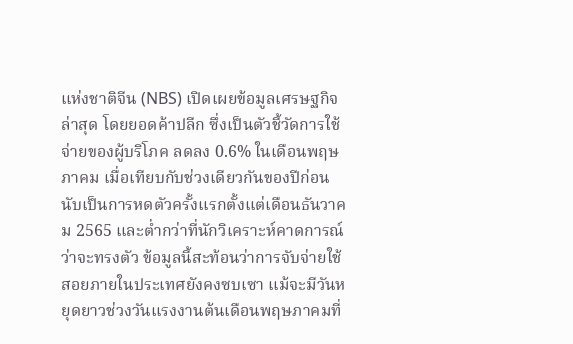แห่งชาติจีน (NBS) เปิดเผยข้อมูลเศรษฐกิจล่าสุด โดยยอดค้าปลีก ซึ่งเป็นตัวชี้วัดการใช้จ่ายของผู้บริโภค ลดลง 0.6% ในเดือนพฤษภาคม เมื่อเทียบกับช่วงเดียวกันของปีก่อน นับเป็นการหดตัวครั้งแรกตั้งแต่เดือนธันวาคม 2565 และต่ำกว่าที่นักวิเคราะห์คาดการณ์ว่าจะทรงตัว ข้อมูลนี้สะท้อนว่าการจับจ่ายใช้สอยภายในประเทศยังคงซบเซา แม้จะมีวันหยุดยาวช่วงวันแรงงานต้นเดือนพฤษภาคมที่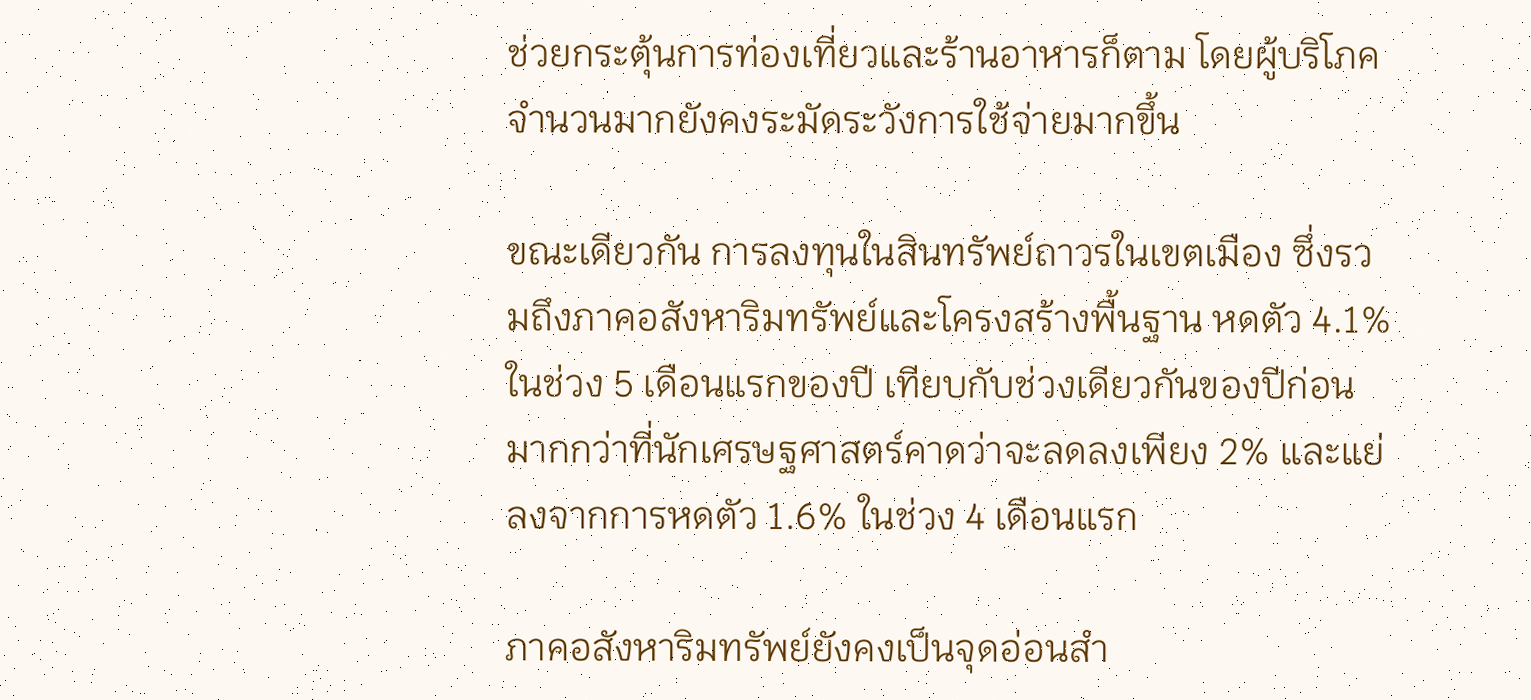ช่วยกระตุ้นการท่องเที่ยวและร้านอาหารก็ตาม โดยผู้บริโภคจำนวนมากยังคงระมัดระวังการใช้จ่ายมากขึ้น

ขณะเดียวกัน การลงทุนในสินทรัพย์ถาวรในเขตเมือง ซึ่งรวมถึงภาคอสังหาริมทรัพย์และโครงสร้างพื้นฐาน หดตัว 4.1% ในช่วง 5 เดือนแรกของปี เทียบกับช่วงเดียวกันของปีก่อน มากกว่าที่นักเศรษฐศาสตร์คาดว่าจะลดลงเพียง 2% และแย่ลงจากการหดตัว 1.6% ในช่วง 4 เดือนแรก

ภาคอสังหาริมทรัพย์ยังคงเป็นจุดอ่อนสำ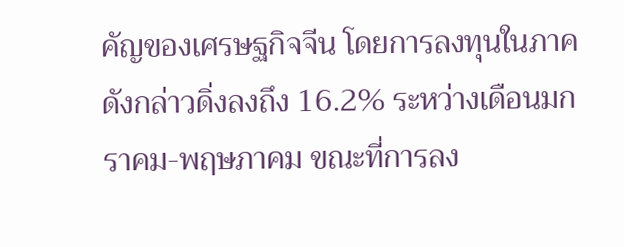คัญของเศรษฐกิจจีน โดยการลงทุนในภาคดังกล่าวดิ่งลงถึง 16.2% ระหว่างเดือนมกราคม-พฤษภาคม ขณะที่การลง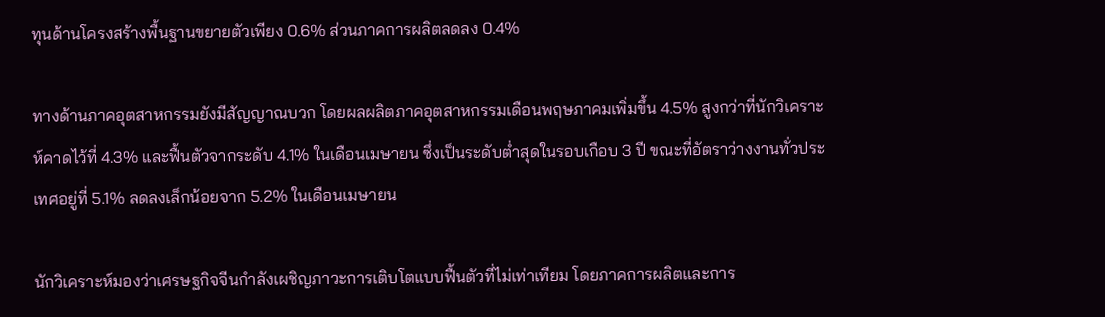ทุนด้านโครงสร้างพื้นฐานขยายตัวเพียง 0.6% ส่วนภาคการผลิตลดลง 0.4%

ทางด้านภาคอุตสาหกรรมยังมีสัญญาณบวก โดยผลผลิตภาคอุตสาหกรรมเดือนพฤษภาคมเพิ่มขึ้น 4.5% สูงกว่าที่นักวิเคราะห์คาดไว้ที่ 4.3% และฟื้นตัวจากระดับ 4.1% ในเดือนเมษายน ซึ่งเป็นระดับต่ำสุดในรอบเกือบ 3 ปี ขณะที่อัตราว่างงานทั่วประเทศอยู่ที่ 5.1% ลดลงเล็กน้อยจาก 5.2% ในเดือนเมษายน

นักวิเคราะห์มองว่าเศรษฐกิจจีนกำลังเผชิญภาวะการเติบโตแบบฟื้นตัวที่ไม่เท่าเทียม โดยภาคการผลิตและการ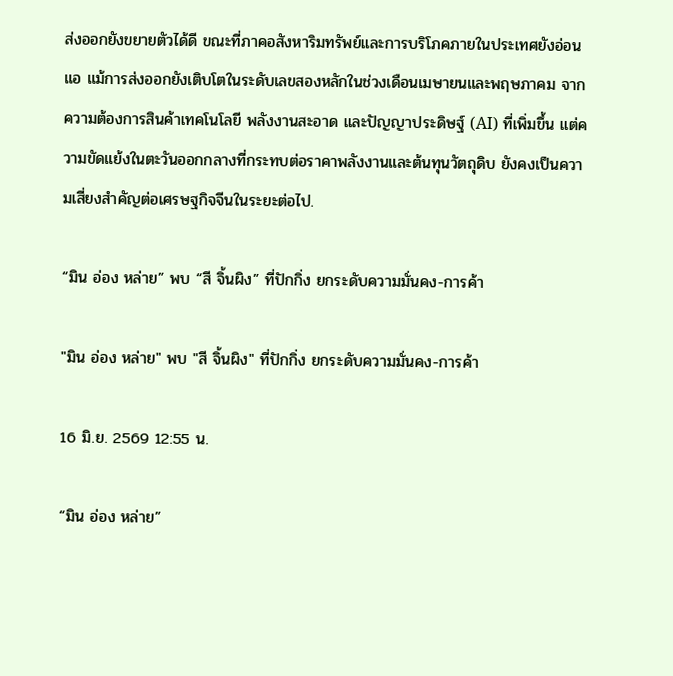ส่งออกยังขยายตัวได้ดี ขณะที่ภาคอสังหาริมทรัพย์และการบริโภคภายในประเทศยังอ่อนแอ แม้การส่งออกยังเติบโตในระดับเลขสองหลักในช่วงเดือนเมษายนและพฤษภาคม จากความต้องการสินค้าเทคโนโลยี พลังงานสะอาด และปัญญาประดิษฐ์ (AI) ที่เพิ่มขึ้น แต่ความขัดแย้งในตะวันออกกลางที่กระทบต่อราคาพลังงานและต้นทุนวัตถุดิบ ยังคงเป็นความเสี่ยงสำคัญต่อเศรษฐกิจจีนในระยะต่อไป.

“มิน อ่อง หล่าย” พบ “สี จิ้นผิง” ที่ปักกิ่ง ยกระดับความมั่นคง-การค้า

"มิน อ่อง หล่าย" พบ "สี จิ้นผิง" ที่ปักกิ่ง ยกระดับความมั่นคง-การค้า

16 มิ.ย. 2569 12:55 น.

“มิน อ่อง หล่าย”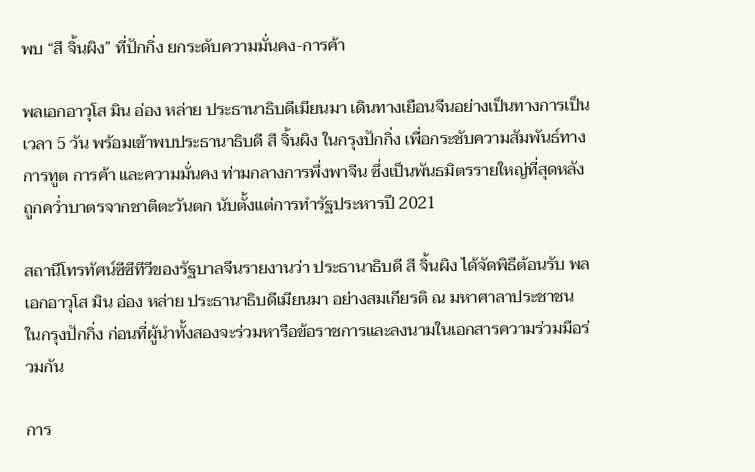พบ “สี จิ้นผิง” ที่ปักกิ่ง ยกระดับความมั่นคง-การค้า

พลเอกอาวุโส มิน อ่อง หล่าย ประธานาธิบดีเมียนมา เดินทางเยือนจีนอย่างเป็นทางการเป็นเวลา 5 วัน พร้อมเข้าพบประธานาธิบดี สี จิ้นผิง ในกรุงปักกิ่ง เพื่อกระชับความสัมพันธ์ทางการทูต การค้า และความมั่นคง ท่ามกลางการพึ่งพาจีน ซึ่งเป็นพันธมิตรรายใหญ่ที่สุดหลังถูกคว่ำบาตรจากชาติตะวันตก นับตั้งแต่การทำรัฐประหารปี 2021

สถานีโทรทัศน์ซีซีทีวีของรัฐบาลจีนรายงานว่า ประธานาธิบดี สี จิ้นผิง ได้จัดพิธีต้อนรับ พลเอกอาวุโส มิน อ่อง หล่าย ประธานาธิบดีเมียนมา อย่างสมเกียรติ ณ มหาศาลาประชาชน ในกรุงปักกิ่ง ก่อนที่ผู้นำทั้งสองจะร่วมหารือข้อราชการและลงนามในเอกสารความร่วมมือร่วมกัน

การ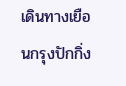เดินทางเยือนกรุงปักกิ่ง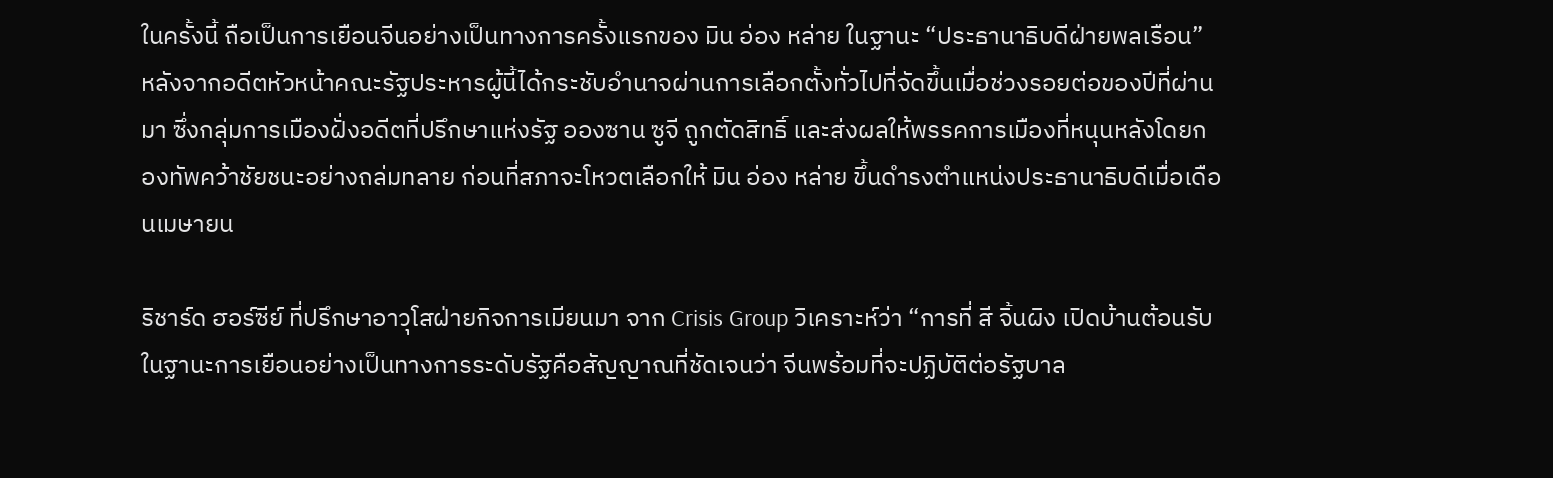ในครั้งนี้ ถือเป็นการเยือนจีนอย่างเป็นทางการครั้งแรกของ มิน อ่อง หล่าย ในฐานะ “ประธานาธิบดีฝ่ายพลเรือน” หลังจากอดีตหัวหน้าคณะรัฐประหารผู้นี้ได้กระชับอำนาจผ่านการเลือกตั้งทั่วไปที่จัดขึ้นเมื่อช่วงรอยต่อของปีที่ผ่านมา ซึ่งกลุ่มการเมืองฝั่งอดีตที่ปรึกษาแห่งรัฐ อองซาน ซูจี ถูกตัดสิทธิ์ และส่งผลให้พรรคการเมืองที่หนุนหลังโดยกองทัพคว้าชัยชนะอย่างถล่มทลาย ก่อนที่สภาจะโหวตเลือกให้ มิน อ่อง หล่าย ขึ้นดำรงตำแหน่งประธานาธิบดีเมื่อเดือนเมษายน

ริชาร์ด ฮอร์ซีย์ ที่ปรึกษาอาวุโสฝ่ายกิจการเมียนมา จาก Crisis Group วิเคราะห์ว่า “การที่ สี จิ้นผิง เปิดบ้านต้อนรับในฐานะการเยือนอย่างเป็นทางการระดับรัฐคือสัญญาณที่ชัดเจนว่า จีนพร้อมที่จะปฏิบัติต่อรัฐบาล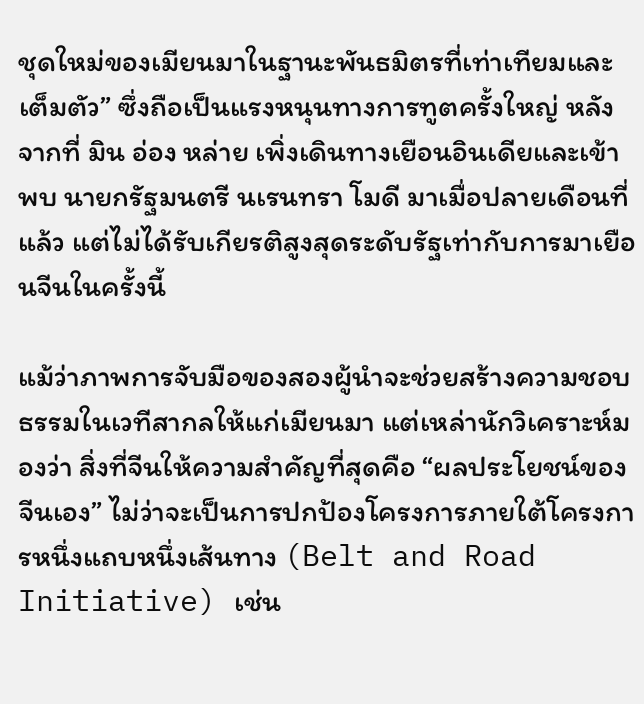ชุดใหม่ของเมียนมาในฐานะพันธมิตรที่เท่าเทียมและเต็มตัว” ซึ่งถือเป็นแรงหนุนทางการทูตครั้งใหญ่ หลังจากที่ มิน อ่อง หล่าย เพิ่งเดินทางเยือนอินเดียและเข้าพบ นายกรัฐมนตรี นเรนทรา โมดี มาเมื่อปลายเดือนที่แล้ว แต่ไม่ได้รับเกียรติสูงสุดระดับรัฐเท่ากับการมาเยือนจีนในครั้งนี้

แม้ว่าภาพการจับมือของสองผู้นำจะช่วยสร้างความชอบธรรมในเวทีสากลให้แก่เมียนมา แต่เหล่านักวิเคราะห์มองว่า สิ่งที่จีนให้ความสำคัญที่สุดคือ “ผลประโยชน์ของจีนเอง” ไม่ว่าจะเป็นการปกป้องโครงการภายใต้โครงการหนึ่งแถบหนึ่งเส้นทาง (Belt and Road Initiative) เช่น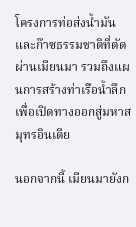โครงการท่อส่งน้ำมันและก๊าซธรรมชาติที่ตัดผ่านเมียนมา รวมถึงแผนการสร้างท่าเรือน้ำลึกเพื่อเปิดทางออกสู่มหาสมุทรอินเดีย

นอกจากนี้ เมียนมายังก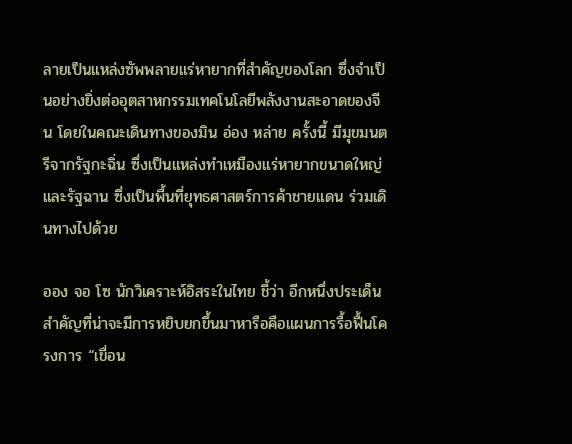ลายเป็นแหล่งซัพพลายแร่หายากที่สำคัญของโลก ซึ่งจำเป็นอย่างยิ่งต่ออุตสาหกรรมเทคโนโลยีพลังงานสะอาดของจีน โดยในคณะเดินทางของมิน อ่อง หล่าย ครั้งนี้ มีมุขมนตรีจากรัฐกะฉิ่น ซึ่งเป็นแหล่งทำเหมืองแร่หายากขนาดใหญ่ และรัฐฉาน ซึ่งเป็นพื้นที่ยุทธศาสตร์การค้าชายแดน ร่วมเดินทางไปด้วย

ออง จอ โซ นักวิเคราะห์อิสระในไทย ชี้ว่า อีกหนึ่งประเด็นสำคัญที่น่าจะมีการหยิบยกขึ้นมาหารือคือแผนการรื้อฟื้นโครงการ “เขื่อน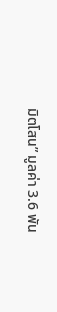มิตโสน” มูลค่า 3.6 พัน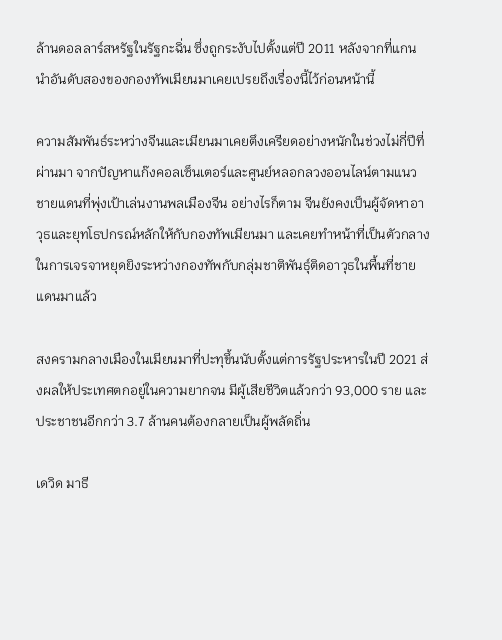ล้านดอลลาร์สหรัฐในรัฐกะฉิ่น ซึ่งถูกระงับไปตั้งแต่ปี 2011 หลังจากที่แกนนำอันดับสองของกองทัพเมียนมาเคยเปรยถึงเรื่องนี้ไว้ก่อนหน้านี้

ความสัมพันธ์ระหว่างจีนและเมียนมาเคยตึงเครียดอย่างหนักในช่วงไม่กี่ปีที่ผ่านมา จากปัญหาแก๊งคอลเซ็นเตอร์และศูนย์หลอกลวงออนไลน์ตามแนวชายแดนที่พุ่งเป้าเล่นงานพลเมืองจีน อย่างไรก็ตาม จีนยังคงเป็นผู้จัดหาอาวุธและยุทโธปกรณ์หลักให้กับกองทัพเมียนมา และเคยทำหน้าที่เป็นตัวกลางในการเจรจาหยุดยิงระหว่างกองทัพกับกลุ่มชาติพันธุ์ติดอาวุธในพื้นที่ชายแดนมาแล้ว

สงครามกลางเมืองในเมียนมาที่ปะทุขึ้นนับตั้งแต่การรัฐประหารในปี 2021 ส่งผลให้ประเทศตกอยู่ในความยากจน มีผู้เสียชีวิตแล้วกว่า 93,000 ราย และประชาชนอีกกว่า 3.7 ล้านคนต้องกลายเป็นผู้พลัดถิ่น

เดวิด มาธี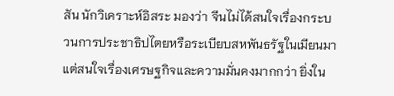สัน นักวิเคราะห์อิสระ มองว่า จีนไม่ได้สนใจเรื่องกระบวนการประชาธิปไตยหรือระเบียบสหพันธรัฐในเมียนมา แต่สนใจเรื่องเศรษฐกิจและความมั่นคงมากกว่า ยิ่งใน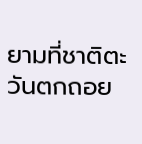ยามที่ชาติตะวันตกถอย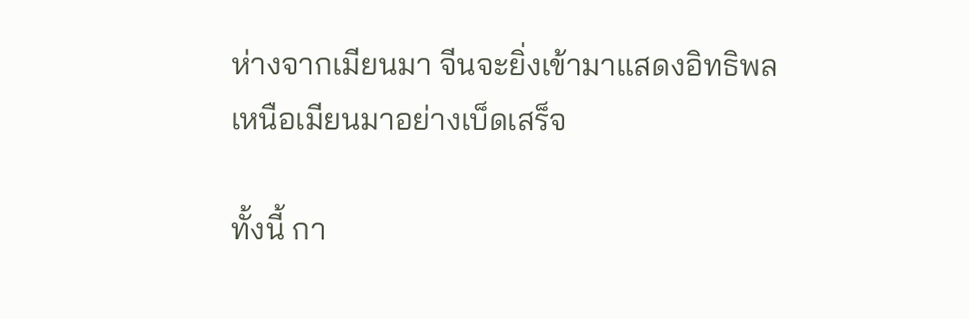ห่างจากเมียนมา จีนจะยิ่งเข้ามาแสดงอิทธิพลเหนือเมียนมาอย่างเบ็ดเสร็จ

ทั้งนี้ กา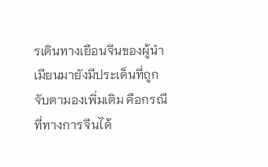รเดินทางเยือนจีนของผู้นำเมียนมายังมีประเด็นที่ถูกจับตามองเพิ่มเติม คือกรณีที่ทางการจีนได้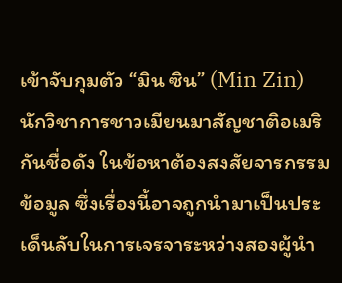เข้าจับกุมตัว “มิน ซิน” (Min Zin) นักวิชาการชาวเมียนมาสัญชาติอเมริกันชื่อดัง ในข้อหาต้องสงสัยจารกรรมข้อมูล ซึ่งเรื่องนี้อาจถูกนำมาเป็นประเด็นลับในการเจรจาระหว่างสองผู้นำ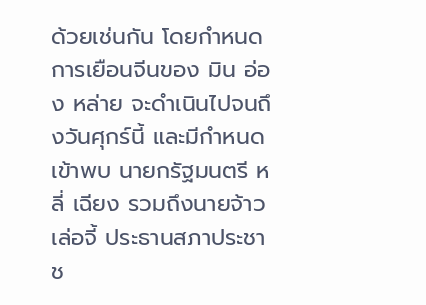ด้วยเช่นกัน โดยกำหนดการเยือนจีนของ มิน อ่อง หล่าย จะดำเนินไปจนถึงวันศุกร์นี้ และมีกำหนดเข้าพบ นายกรัฐมนตรี หลี่ เฉียง รวมถึงนายจ้าว เล่อจี้ ประธานสภาประชาช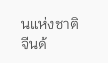นแห่งชาติจีนด้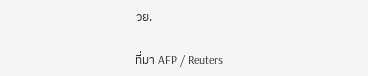วย.

ที่มา AFP / Reuters